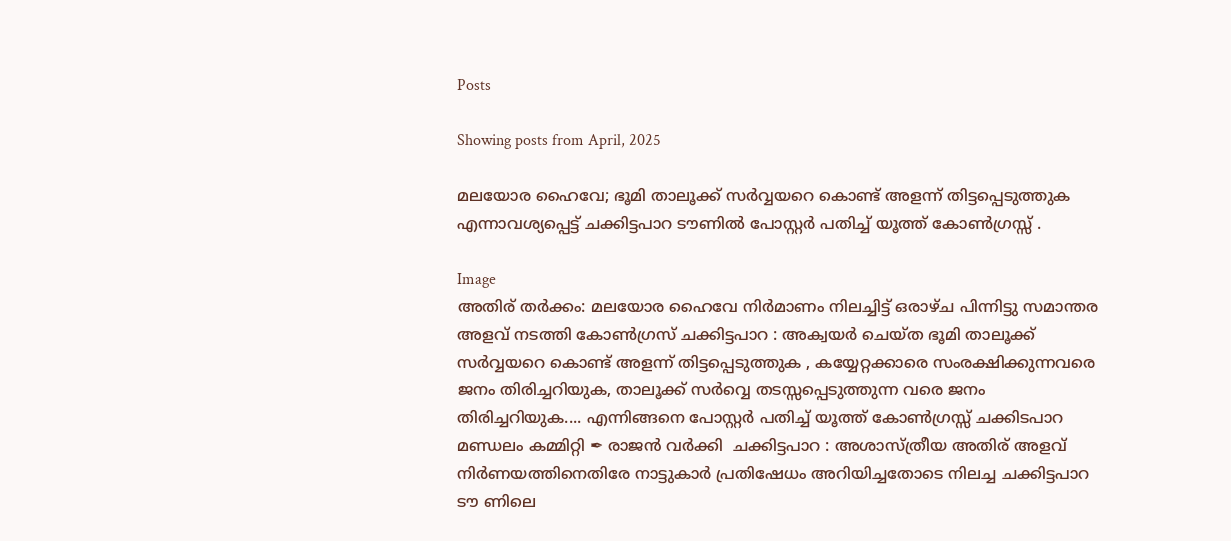Posts

Showing posts from April, 2025

മലയോര ഹൈവേ; ഭൂമി താലൂക്ക് സർവ്വയറെ കൊണ്ട് അളന്ന് തിട്ടപ്പെടുത്തുക എന്നാവശ്യപ്പെട്ട് ചക്കിട്ടപാറ ടൗണിൽ പോസ്റ്റർ പതിച്ച് യൂത്ത് കോൺഗ്രസ്സ് .

Image
അതിര് തർക്കം: മലയോര ഹൈവേ നിർമാണം നിലച്ചിട്ട് ഒരാഴ്‌ച പിന്നിട്ടു സമാന്തര അളവ് നടത്തി കോൺഗ്രസ് ചക്കിട്ടപാറ : അക്വയർ ചെയ്‌ത ഭൂമി താലൂക്ക് സർവ്വയറെ കൊണ്ട് അളന്ന് തിട്ടപ്പെടുത്തുക , കയ്യേറ്റക്കാരെ സംരക്ഷിക്കുന്നവരെ ജനം തിരിച്ചറിയുക, താലൂക്ക് സർവ്വെ തടസ്സപ്പെടുത്തുന്ന വരെ ജനം തിരിച്ചറിയുക.... എന്നിങ്ങനെ പോസ്റ്റർ പതിച്ച് യൂത്ത് കോൺഗ്രസ്സ് ചക്കിടപാറ മണ്ഡലം കമ്മിറ്റി ✒ രാജൻ വർക്കി  ചക്കിട്ടപാറ : അശാസ്ത്രീയ അതിര് അളവ് നിർണയത്തിനെതിരേ നാട്ടുകാർ പ്രതിഷേധം അറിയിച്ചതോടെ നിലച്ച ചക്കിട്ടപാറ ടൗ ണിലെ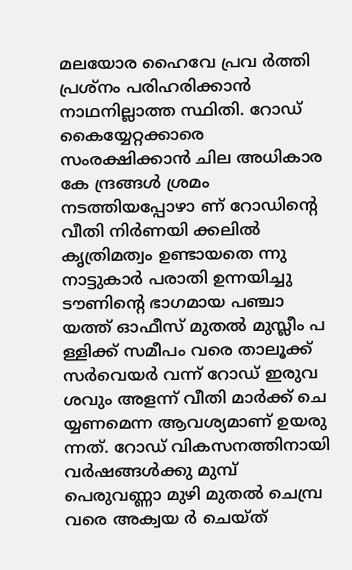മലയോര ഹൈവേ പ്രവ ർത്തി പ്രശ്‌നം പരിഹരിക്കാൻ നാഥനില്ലാത്ത സ്ഥിതി. റോഡ് കൈയ്യേറ്റക്കാരെ സംരക്ഷിക്കാൻ ചില അധികാര കേ ന്ദ്രങ്ങൾ ശ്രമം നടത്തിയപ്പോഴാ ണ് റോഡിൻ്റെ വീതി നിർണയി ക്കലിൽ കൃത്രിമത്വം ഉണ്ടായതെ ന്നു നാട്ടുകാർ പരാതി ഉന്നയിച്ചു ടൗണിന്റെ ഭാഗമായ പഞ്ചാ യത്ത് ഓഫീസ് മുതൽ മുസ്ലീം പ ള്ളിക്ക് സമീപം വരെ താലൂക്ക് സർവെയർ വന്ന് റോഡ് ഇരുവ ശവും അളന്ന് വീതി മാർക്ക് ചെ യ്യണമെന്ന ആവശ്യമാണ് ഉയരു ന്നത്. റോഡ് വികസനത്തിനായി വർഷങ്ങൾക്കു മുമ്പ് പെരുവണ്ണാ മുഴി മുതൽ ചെമ്പ്ര വരെ അക്വയ ർ ചെയ്ത്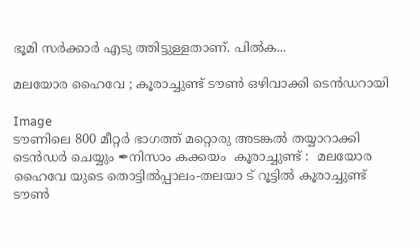ഭൂമി സർക്കാർ എടു ത്തിട്ടുള്ളതാണ്. പിൽക...

മലയോര ഹൈവേ ; കൂരാച്ചുണ്ട് ടൗൺ ഒഴിവാക്കി ടെൻഡറായി

Image
ടൗണിലെ 800 മീറ്റർ ഭാഗത്ത് മറ്റൊരു അടങ്കൽ തയ്യാറാക്കി ടെൻഡർ ചെയ്യും ✒നിസാം കക്കയം  കൂരാച്ചുണ്ട് :  മലയോര ഹൈവേ യുടെ തൊട്ടിൽപ്പാലം-തലയാ ട് റൂട്ടിൽ കൂരാച്ചുണ്ട് ടൗൺ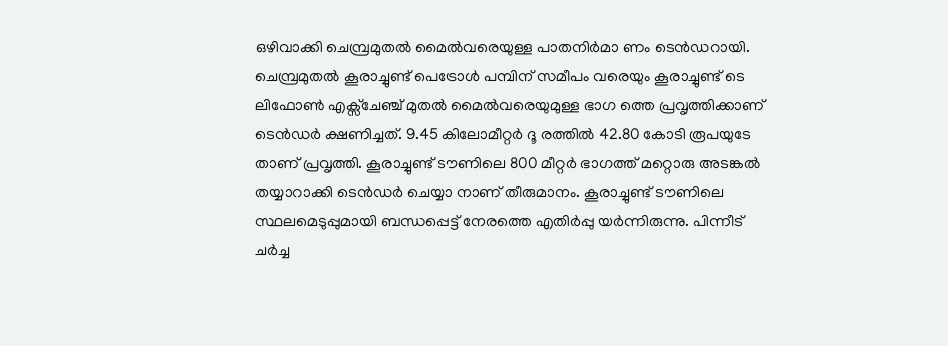ഒഴിവാക്കി ചെമ്പ്രമുതൽ മൈൽവരെയുള്ള പാതനിർമാ ണം ടെൻഡറായി. ചെമ്പ്രമുതൽ കൂരാച്ചുണ്ട് പെട്രോൾ പമ്പിന് സമീപം വരെയും കൂരാച്ചുണ്ട് ടെ ലിഫോൺ എക്സ്ചേഞ്ച് മുതൽ മൈൽവരെയുമുള്ള ഭാഗ ത്തെ പ്രവൃത്തിക്കാണ് ടെൻഡർ ക്ഷണിച്ചത്. 9.45 കിലോമീറ്റർ ദൂ രത്തിൽ 42.80 കോടി രൂപയുടേ താണ് പ്രവൃത്തി. കൂരാച്ചുണ്ട് ടൗണിലെ 800 മീറ്റർ ഭാഗത്ത് മറ്റൊരു അടങ്കൽ തയ്യാറാക്കി ടെൻഡർ ചെയ്യാ നാണ് തീരുമാനം. കൂരാച്ചുണ്ട് ടൗണിലെ സ്ഥലമെടുപ്പുമായി ബന്ധപ്പെട്ട് നേരത്തെ എതിർപ്പു യർന്നിരുന്നു. പിന്നീട് ചർച്ച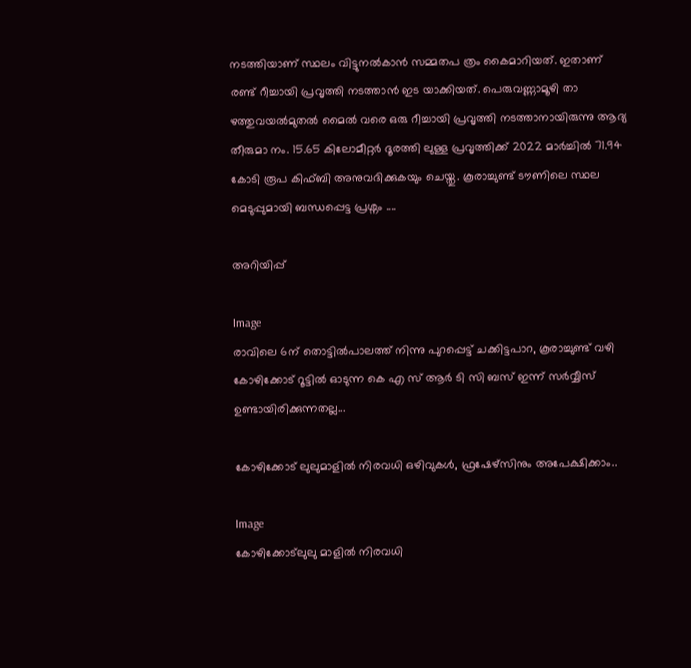നടത്തിയാണ് സ്ഥലം വിട്ടുനൽകാൻ സമ്മതപ ത്രം കൈമാറിയത്. ഇതാണ് രണ്ട് റീച്ചായി പ്രവൃത്തി നടത്താൻ ഇട യാക്കിയത്. പെരുവണ്ണാമൂഴി താ ഴത്തുവയൽമുതൽ മൈൽ വരെ ഒരു റീച്ചായി പ്രവൃത്തി നടത്താനായിരുന്നു ആദ്യ തീരുമാ നം. 15.65 കിലോമീറ്റർ ദൂരത്തി ലുള്ള പ്രവൃത്തിക്ക് 2022 മാർച്ചിൽ 71.94 കോടി രൂപ കിഫ്ബി അനുവദിക്കുകയും ചെയ്തു. കൂരാച്ചുണ്ട് ടൗണിലെ സ്ഥല മെടുപ്പുമായി ബന്ധപ്പെട്ട പ്രശ്നം ....

അറിയിപ്പ്

Image
രാവിലെ 6ന് തൊട്ടിൽപാലത്ത് നിന്നു പുറപ്പെട്ട് ചക്കിട്ടപാറ, കൂരാച്ചുണ്ട് വഴി കോഴിക്കോട് റൂട്ടിൽ ഓടുന്ന കെ എ സ് ആർ ടി സി ബസ് ഇന്ന് സർവ്വീസ് ഉണ്ടായിരിക്കുന്നതല്ല...

കോഴിക്കോട് ലുലുമാളിൽ നിരവധി ഒഴിവുകൾ, ഫ്രഷേഴ്‌സിനും അപേക്ഷിക്കാം..

Image
കോഴിക്കോട്ലുലു മാളിൽ നിരവധി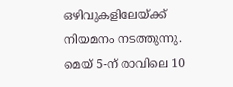ഒഴിവുകളിലേയ്ക്ക് നിയമനം നടത്തുന്നു. മെയ് 5-ന് രാവിലെ 10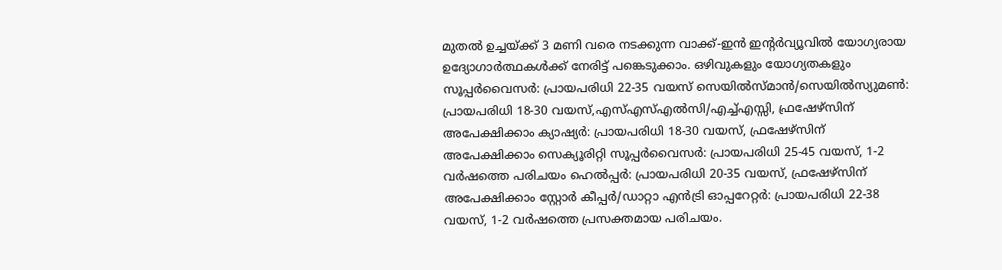മുതൽ ഉച്ചയ്ക്ക് 3 മണി വരെ നടക്കുന്ന വാക്ക്-ഇൻ ഇന്റർവ്യൂവിൽ യോഗ്യരായ ഉദ്യോഗാർത്ഥകൾക്ക് നേരിട്ട് പങ്കെടുക്കാം. ഒഴിവുകളും യോഗ്യതകളും സൂപ്പർവൈസർ: പ്രായപരിധി 22-35 വയസ് സെയിൽസ്മാൻ/സെയിൽസ്യുമൺ: പ്രായപരിധി 18-30 വയസ്,എസ്എസ്എൽസി/എച്ച്എസ്സി, ഫ്രഷേഴ്സ‌ിന് അപേക്ഷിക്കാം ക്യാഷ്യർ: പ്രായപരിധി 18-30 വയസ്, ഫ്രഷേഴ്സിന് അപേക്ഷിക്കാം സെക്യൂരിറ്റി സൂപ്പർവൈസർ: പ്രായപരിധി 25-45 വയസ്, 1-2 വർഷത്തെ പരിചയം ഹെൽപ്പർ: പ്രായപരിധി 20-35 വയസ്, ഫ്രഷേഴ്സിന് അപേക്ഷിക്കാം സ്റ്റോർ കീപ്പർ/ഡാറ്റാ എൻട്രി ഓപ്പറേറ്റർ: പ്രായപരിധി 22-38 വയസ്, 1-2 വർഷത്തെ പ്രസക്തമായ പരിചയം.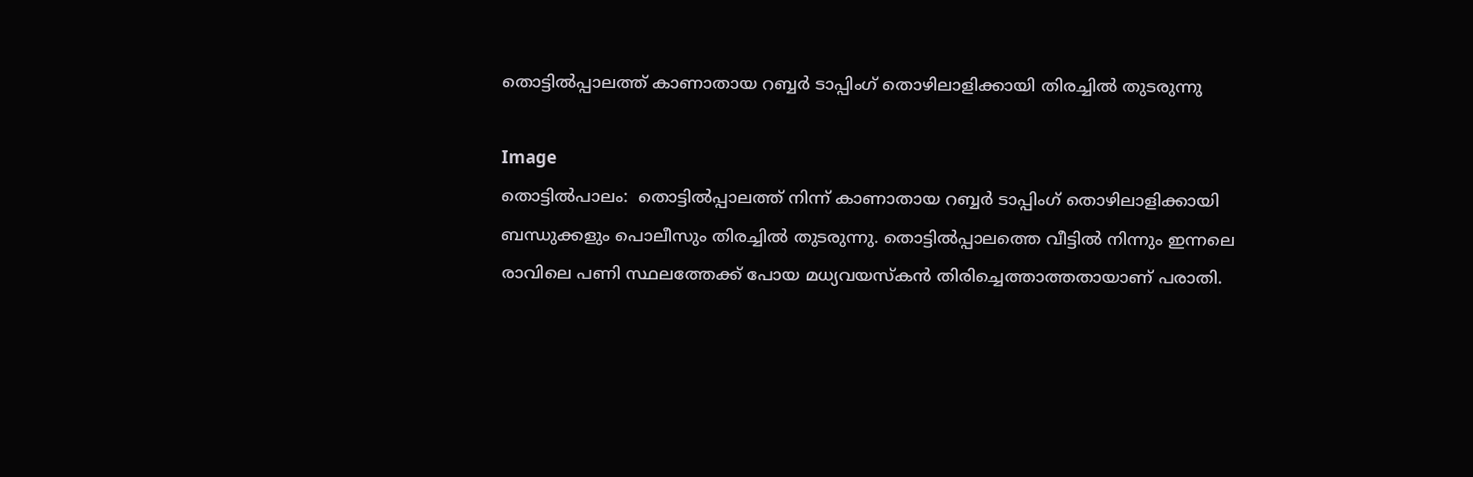തൊട്ടിൽപ്പാലത്ത് കാണാതായ റബ്ബർ ടാപ്പിംഗ് തൊഴിലാളിക്കായി തിരച്ചിൽ തുടരുന്നു

Image
തൊട്ടിൽപാലം:  തൊട്ടിൽപ്പാലത്ത് നിന്ന് കാണാതായ റബ്ബർ ടാപ്പിംഗ് തൊഴിലാളിക്കായി ബന്ധുക്കളും പൊലീസും തിരച്ചിൽ തുടരുന്നു. തൊട്ടിൽപ്പാലത്തെ വീട്ടിൽ നിന്നും ഇന്നലെ രാവിലെ പണി സ്ഥലത്തേക്ക് പോയ മധ്യവയസ്കൻ തിരിച്ചെത്താത്തതായാണ് പരാതി.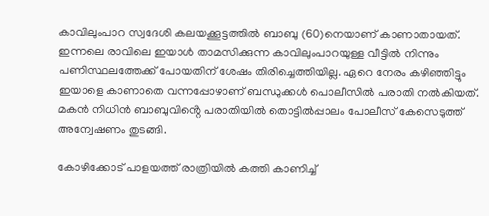കാവിലുംപാറ സ്വദേശി കലയക്കൂട്ടത്തിൽ ബാബു (60)നെയാണ് കാണാതായത്. ഇന്നലെ രാവിലെ ഇയാൾ താമസിക്കുന്ന കാവിലുംപാറയുള്ള വീട്ടിൽ നിന്നും പണിസ്ഥലത്തേക്ക് പോയതിന് ശേഷം തിരിച്ചെത്തിയില്ല. ഏറെ നേരം കഴിഞ്ഞിട്ടും ഇയാളെ കാണാതെ വന്നപ്പോഴാണ് ബന്ധുക്കൾ പൊലീസിൽ പരാതി നൽകിയത്. മകൻ നിധിൻ ബാബുവിൻ്റെ പരാതിയിൽ തൊട്ടിൽപ്പാലം പോലീസ് കേസെടുത്ത് അന്വേഷണം തുടങ്ങി.

കോഴിക്കോട് പാളയത്ത് രാത്രിയിൽ കത്തി കാണിച്ച്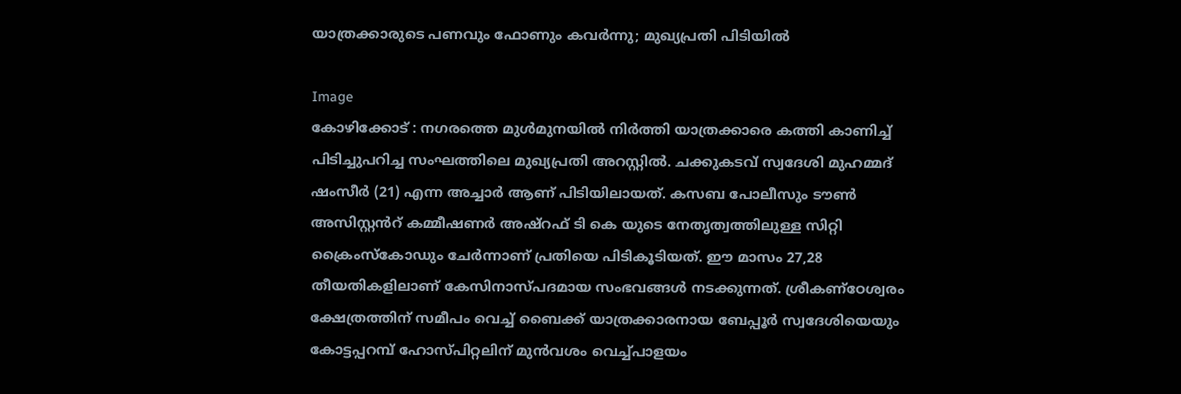യാത്രക്കാരുടെ പണവും ഫോണും കവർന്നു; മുഖ്യപ്രതി പിടിയിൽ

Image
കോഴിക്കോട് : നഗരത്തെ മുൾമുനയിൽ നിർത്തി യാത്രക്കാരെ കത്തി കാണിച്ച് പിടിച്ചുപറിച്ച സംഘത്തിലെ മുഖ്യപ്രതി അറസ്റ്റിൽ. ചക്കുകടവ് സ്വദേശി മുഹമ്മദ് ഷംസീർ (21) എന്ന അച്ചാർ ആണ് പിടിയിലായത്. കസബ പോലീസും ടൗൺ അസിസ്റ്റൻറ് കമ്മീഷണർ അഷ്റഫ് ടി കെ യുടെ നേതൃത്വത്തിലുള്ള സിറ്റി ക്രൈംസ്കോഡും ചേർന്നാണ് പ്രതിയെ പിടികൂടിയത്. ഈ മാസം 27,28 തീയതികളിലാണ് കേസിനാസ്‌പദമായ സംഭവങ്ങൾ നടക്കുന്നത്. ശ്രീകണ്ഠേശ്വരം ക്ഷേത്രത്തിന് സമീപം വെച്ച് ബൈക്ക് യാത്രക്കാരനായ ബേപ്പൂർ സ്വദേശിയെയും കോട്ടപ്പറമ്പ് ഹോസ്പിറ്റലിന് മുൻവശം വെച്ച്പാളയം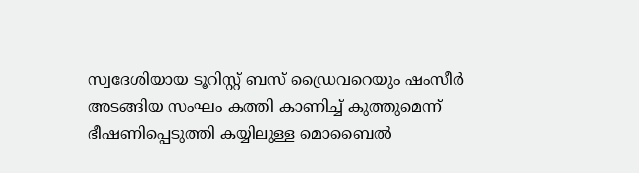സ്വദേശിയായ ടൂറിസ്റ്റ് ബസ് ഡ്രൈവറെയും ഷംസീർ അടങ്ങിയ സംഘം കത്തി കാണിച്ച് കുത്തുമെന്ന് ഭീഷണിപ്പെടുത്തി കയ്യിലുള്ള മൊബൈൽ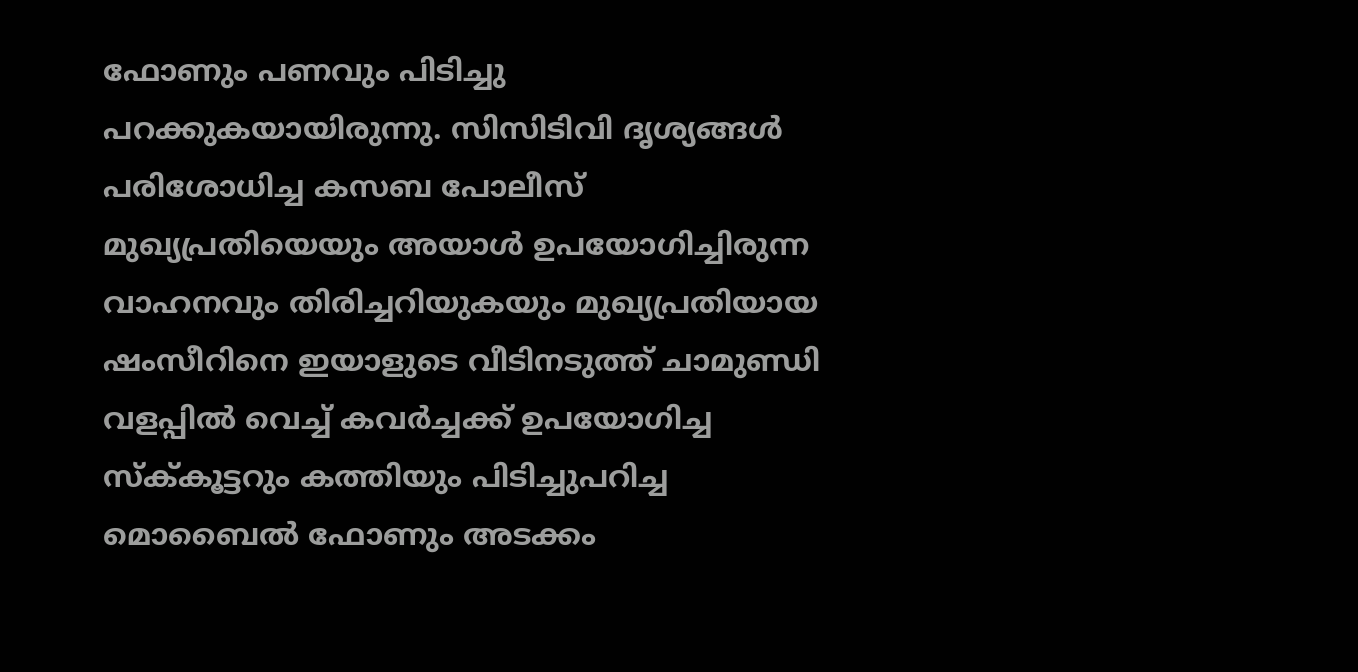ഫോണും പണവും പിടിച്ചു പറക്കുകയായിരുന്നു. സിസിടിവി ദൃശ്യങ്ങൾ പരിശോധിച്ച കസബ പോലീസ് മുഖ്യപ്രതിയെയും അയാൾ ഉപയോഗിച്ചിരുന്ന വാഹനവും തിരിച്ചറിയുകയും മുഖ്യപ്രതിയായ ഷംസീറിനെ ഇയാളുടെ വീടിനടുത്ത് ചാമുണ്ഡി വളപ്പിൽ വെച്ച് കവർച്ചക്ക് ഉപയോഗിച്ച സ്ക്‌കൂട്ടറും കത്തിയും പിടിച്ചുപറിച്ച മൊബൈൽ ഫോണും അടക്കം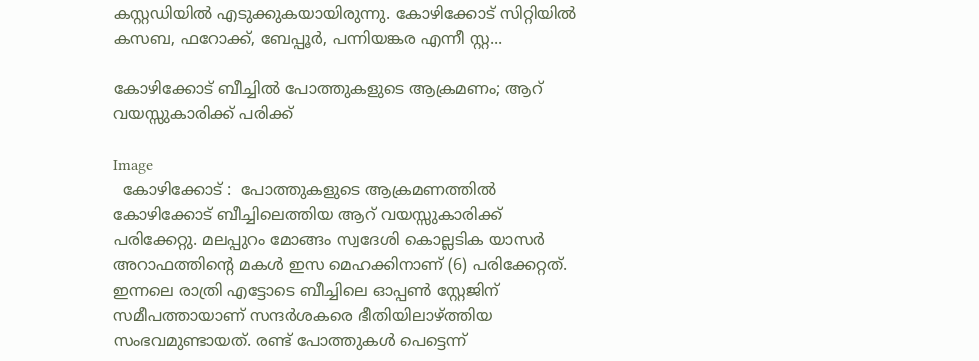കസ്റ്റഡിയിൽ എടുക്കുകയായിരുന്നു. കോഴിക്കോട് സിറ്റിയിൽ കസബ, ഫറോക്ക്, ബേപ്പൂർ, പന്നിയങ്കര എന്നീ സ്റ്റ...

കോഴിക്കോട് ബീച്ചിൽ പോത്തുകളുടെ ആക്രമണം; ആറ് വയസ്സുകാരിക്ക് പരിക്ക്

Image
  കോഴിക്കോട് :  പോത്തുകളുടെ ആക്രമണത്തിൽ കോഴിക്കോട് ബീച്ചിലെത്തിയ ആറ് വയസ്സുകാരിക്ക് പരിക്കേറ്റു. മലപ്പുറം മോങ്ങം സ്വദേശി കൊല്ലടിക യാസർ അറാഫത്തിന്റെ മകൾ ഇസ മെഹക്കിനാണ് (6) പരിക്കേറ്റത്. ഇന്നലെ രാത്രി എട്ടോടെ ബീച്ചിലെ ഓപ്പൺ സ്റ്റേജിന് സമീപത്തായാണ് സന്ദർശകരെ ഭീതിയിലാഴ്ത്തിയ സംഭവമുണ്ടായത്. രണ്ട് പോത്തുകൾ പെട്ടെന്ന്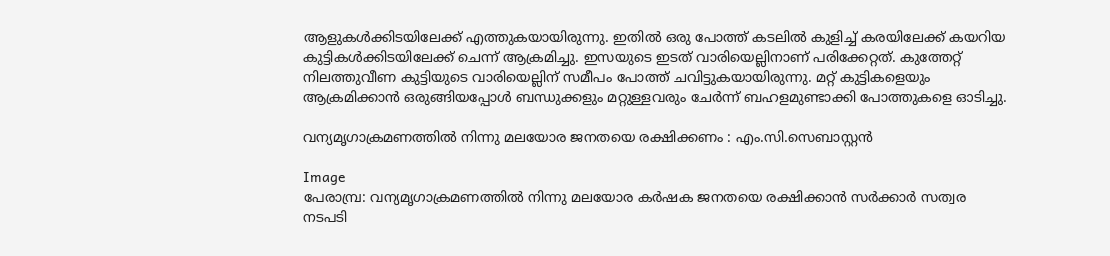ആളുകൾക്കിടയിലേക്ക് എത്തുകയായിരുന്നു. ഇതിൽ ഒരു പോത്ത് കടലിൽ കുളിച്ച് കരയിലേക്ക് കയറിയ കുട്ടികൾക്കിടയിലേക്ക് ചെന്ന് ആക്രമിച്ചു. ഇസയുടെ ഇടത് വാരിയെല്ലിനാണ് പരിക്കേറ്റത്. കുത്തേറ്റ് നിലത്തുവീണ കുട്ടിയുടെ വാരിയെല്ലിന് സമീപം പോത്ത് ചവിട്ടുകയായിരുന്നു. മറ്റ് കുട്ടികളെയും ആക്രമിക്കാൻ ഒരുങ്ങിയപ്പോൾ ബന്ധുക്കളും മറ്റുള്ളവരും ചേർന്ന് ബഹളമുണ്ടാക്കി പോത്തുകളെ ഓടിച്ചു.

വന്യമൃഗാക്രമണത്തിൽ നിന്നു മലയോര ജനതയെ രക്ഷിക്കണം : എം.സി.സെബാസ്റ്റൻ

Image
പേരാമ്പ്ര: വന്യമൃഗാക്രമണത്തിൽ നിന്നു മലയോര കർഷക ജനതയെ രക്ഷിക്കാൻ സർക്കാർ സത്വര നടപടി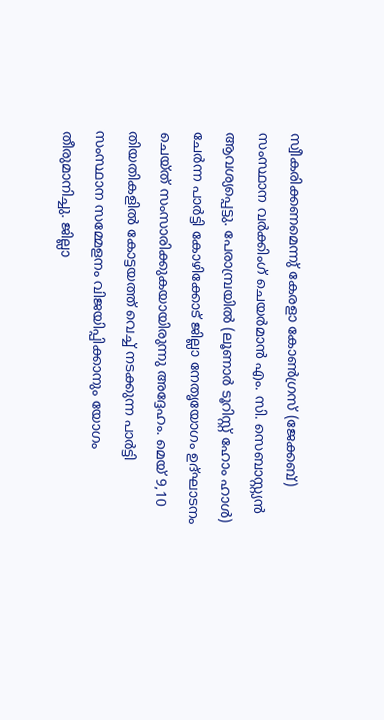സ്വീകരിക്കണമെന്നു് കേരളാ കോൺഗ്രസ് (ജേക്കബ്) സംസ്ഥാന വർക്കിംഗ് ചെയർമാൻ എം. സി. സെബാസ്റ്റ്യൻ ആവശ്യപ്പെട്ടു. പേരാമ്പ്രയിൽ (ലൂണാർ ടൂറിസ്റ്റ് ഹോം ഹാൾ) ചേർന്ന പാർട്ടി കോഴിക്കോട്‌ ജില്ലാ നേതൃയോഗം ഉദ്ഘാടനം ചെയ്ത് സംസാരിക്കുകയായിരുന്നു അദ്ദേഹം. മെയ് 9,10 തിയതികളിൽ കോട്ടയത്ത് വെച്ച് നടക്കുന്ന പാർട്ടി സംസ്ഥാന സമ്മേളനം വിജയിപ്പിക്കാനും യോഗം തീരുമാനിച്ചു. ജില്ലാ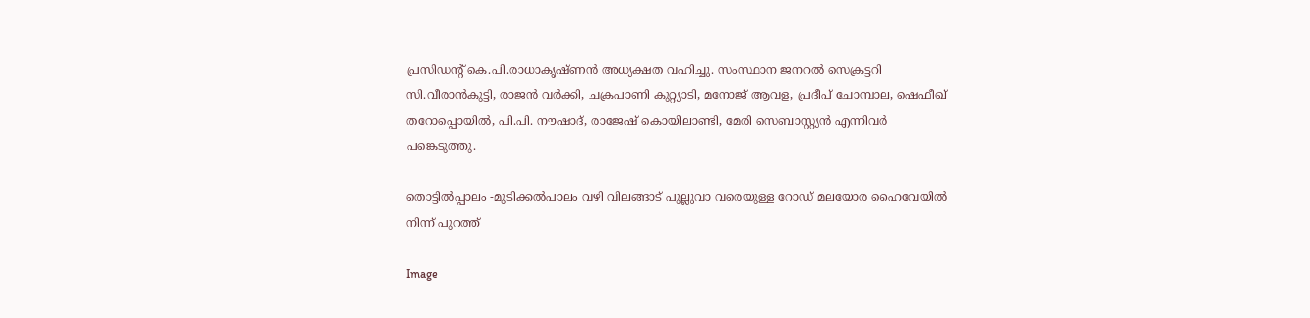പ്രസിഡൻ്റ് കെ.പി.രാധാകൃഷ്ണൻ അധ്യക്ഷത വഹിച്ചു. സംസ്ഥാന ജനറൽ സെക്രട്ടറി സി.വീരാൻകുട്ടി, രാജൻ വർക്കി, ചക്രപാണി കുറ്റ്യാടി, മനോജ് ആവള, പ്രദീപ് ചോമ്പാല, ഷെഫീഖ് തറോപ്പൊയിൽ, പി.പി. നൗഷാദ്, രാജേഷ് കൊയിലാണ്ടി, മേരി സെബാസ്റ്റ്യൻ എന്നിവർ പങ്കെടുത്തു.

തൊട്ടിൽപ്പാലം -മുടിക്കൽപാലം വഴി വിലങ്ങാട് പുല്ലുവാ വരെയുള്ള റോഡ് മലയോര ഹൈവേയിൽ നിന്ന് പുറത്ത്

Image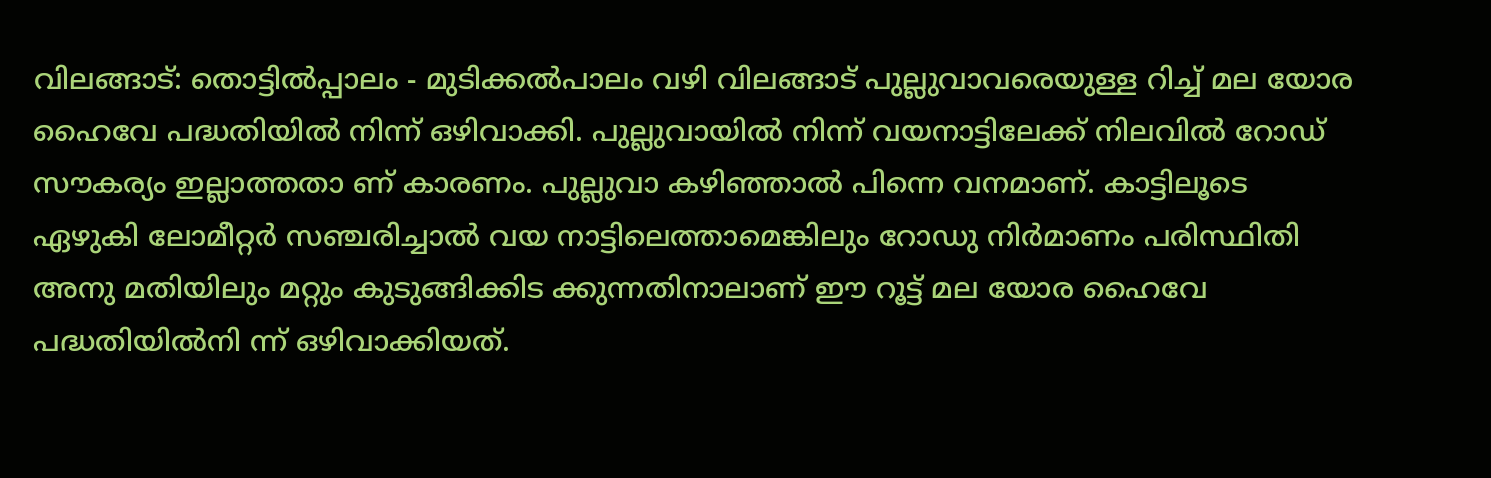വിലങ്ങാട്: തൊട്ടിൽപ്പാലം - മുടിക്കൽപാലം വഴി വിലങ്ങാട് പുല്ലുവാവരെയുള്ള റിച്ച് മല യോര ഹൈവേ പദ്ധതിയിൽ നിന്ന് ഒഴിവാക്കി. പുല്ലുവായിൽ നിന്ന് വയനാട്ടിലേക്ക് നിലവിൽ റോഡ് സൗകര്യം ഇല്ലാത്തതാ ണ് കാരണം. പുല്ലുവാ കഴിഞ്ഞാൽ പിന്നെ വനമാണ്. കാട്ടിലൂടെ ഏഴുകി ലോമീറ്റർ സഞ്ചരിച്ചാൽ വയ നാട്ടിലെത്താമെങ്കിലും റോഡു നിർമാണം പരിസ്ഥിതി അനു മതിയിലും മറ്റും കുടുങ്ങിക്കിട ക്കുന്നതിനാലാണ് ഈ റൂട്ട് മല യോര ഹൈവേ പദ്ധതിയിൽനി ന്ന് ഒഴിവാക്കിയത്.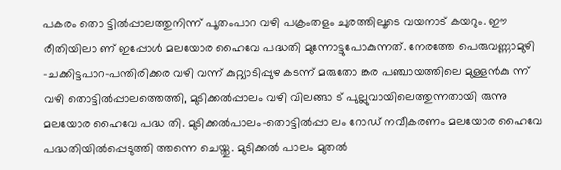പകരം തൊ ട്ടിൽപ്പാലത്തുനിന്ന് പൂതംപാറ വഴി പക്രംതളം ചുരത്തിലൂടെ വയനാട് കയറും. ഈ രീതിയിലാ ണ് ഇപ്പോൾ മലയോര ഹൈവേ പദ്ധതി മുന്നോട്ടുപോകുന്നത്. നേരത്തേ പെരുവണ്ണാമുഴി -ചക്കിട്ടപാറ-പന്തിരിക്കര വഴി വന്ന് കുറ്റ്യാടിപ്പുഴ കടന്ന് മരുതോ ങ്കര പഞ്ചായത്തിലെ മുള്ളൻകു ന്ന് വഴി തൊട്ടിൽപ്പാലത്തെത്തി, മുടിക്കൽപ്പാലം വഴി വിലങ്ങാ ട് പുല്ലുവായിലെത്തുന്നതായി രുന്നു മലയോര ഹൈവേ പദ്ധ തി. മുടിക്കൽപാലം-തൊട്ടിൽപ്പാ ലം റോഡ് നവീകരണം മലയോര ഹൈവേ പദ്ധതിയിൽപ്പെടുത്തി ത്തന്നെ ചെയ്തു. മുടിക്കൽ പാലം മുതൽ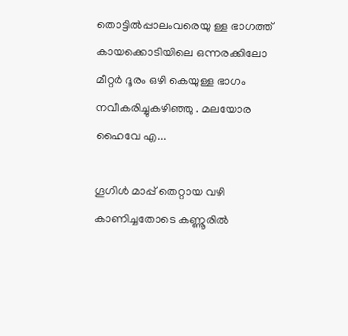തൊട്ടിൽപ്പാലംവരെയു ള്ള ഭാഗത്ത് കായക്കൊടിയിലെ ഒന്നരക്കിലോ മീറ്റർ ദൂരം ഒഴി കെയുള്ള ഭാഗം നവീകരിച്ചുകഴിഞ്ഞു . മലയോര ഹൈവേ എ...

ഗൂഗിൾ മാപ്പ് തെറ്റായ വഴി കാണിച്ചതോടെ കണ്ണൂരിൽ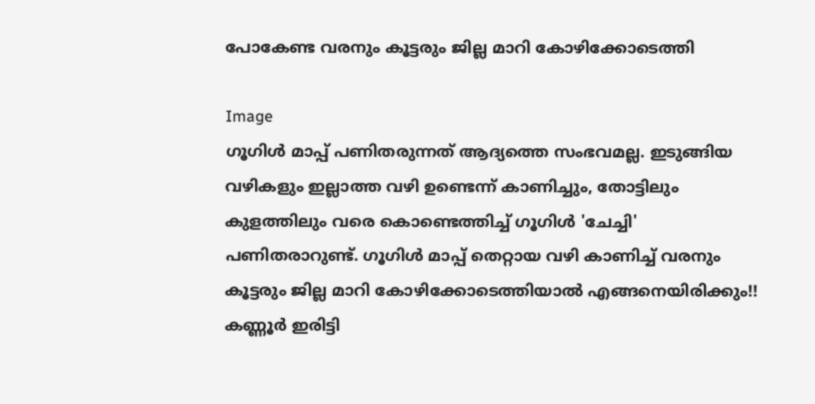പോകേണ്ട വരനും കൂട്ടരും ജില്ല മാറി കോഴിക്കോടെത്തി

Image
ഗൂഗിൾ മാപ്പ് പണിതരുന്നത് ആദ്യത്തെ സംഭവമല്ല. ഇടുങ്ങിയ വഴികളും ഇല്ലാത്ത വഴി ഉണ്ടെന്ന് കാണിച്ചും, തോട്ടിലും കുളത്തിലും വരെ കൊണ്ടെത്തിച്ച് ഗൂഗിൾ 'ചേച്ചി' പണിതരാറുണ്ട്. ഗൂഗിൾ മാപ്പ് തെറ്റായ വഴി കാണിച്ച് വരനും കൂട്ടരും ജില്ല മാറി കോഴിക്കോടെത്തിയാൽ എങ്ങനെയിരിക്കും!! കണ്ണൂർ ഇരിട്ടി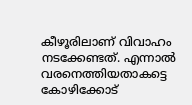കീഴൂരിലാണ് വിവാഹം നടക്കേണ്ടത്. എന്നാൽ വരനെത്തിയതാകട്ടെ കോഴിക്കോട്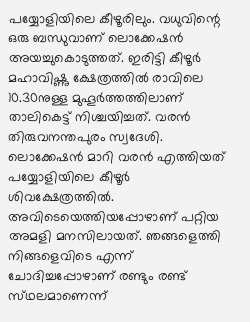പയ്യോളിയിലെ കീഴൂരിലും. വധുവിന്റെ ഒരു ബന്ധുവാണ് ലൊക്കേഷൻ അയച്ചുകൊടുത്തത്. ഇരിട്ടി കീഴൂർ മഹാവിഷ്ണു ക്ഷേത്രത്തിൽ രാവിലെ 10.30നുള്ള മുഹൂർത്തത്തിലാണ് താലികെട്ട് നിശ്ചയിച്ചത്. വരൻ തിരുവനന്തപുരം സ്വദേശി. ലൊക്കേഷൻ മാറി വരൻ എത്തിയത് പയ്യോളിയിലെ കീഴൂർ ശിവക്ഷേത്രത്തിൽ. അവിടെയെത്തിയപ്പോഴാണ് പറ്റിയ അമളി മനസിലായത്. ഞങ്ങളെത്തി നിങ്ങളെവിടെ എന്ന് ചോദിച്ചപ്പോഴാണ് രണ്ടും രണ്ട് സ്‌ഥലമാണെന്ന്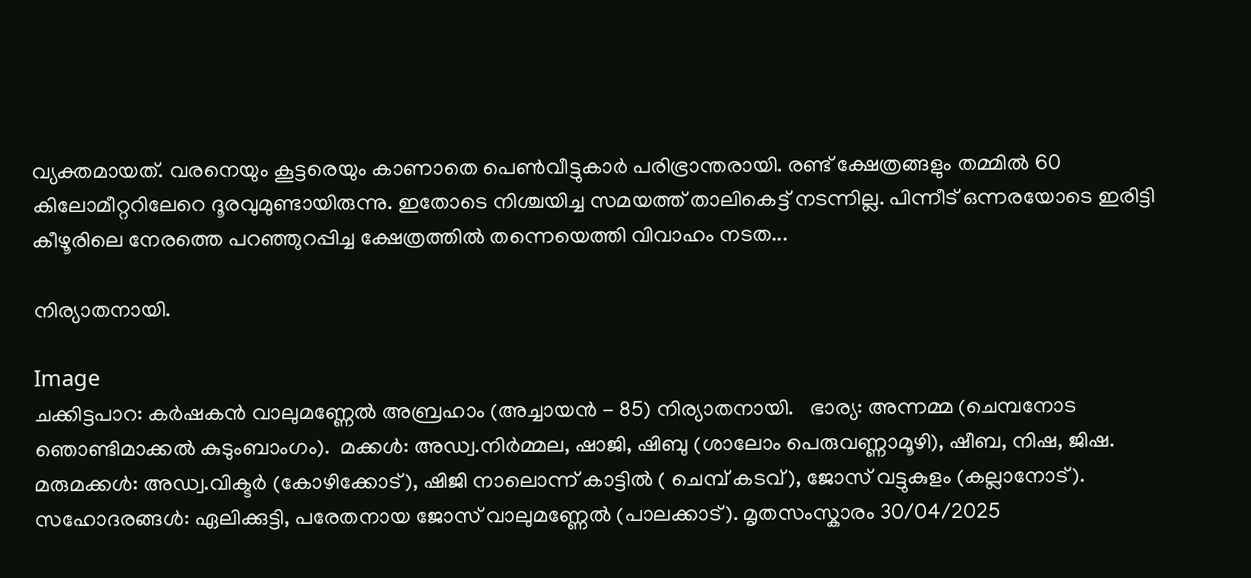വ്യക്തമായത്. വരനെയും കൂട്ടരെയും കാണാതെ പെൺവീട്ടുകാർ പരിഭ്രാന്തരായി. രണ്ട് ക്ഷേത്രങ്ങളും തമ്മിൽ 60 കിലോമീറ്ററിലേറെ ദൂരവുമുണ്ടായിരുന്നു. ഇതോടെ നിശ്ചയിച്ച സമയത്ത് താലികെട്ട് നടന്നില്ല. പിന്നീട് ഒന്നരയോടെ ഇരിട്ടി കീഴൂരിലെ നേരത്തെ പറഞ്ഞുറപ്പിച്ച ക്ഷേത്രത്തിൽ തന്നെയെത്തി വിവാഹം നടത...

നിര്യാതനായി.

Image
ചക്കിട്ടപാറ: കർഷകൻ വാലുമണ്ണേൽ അബ്രഹാം (അച്ചായൻ - 85) നിര്യാതനായി.   ഭാര്യ: അന്നമ്മ (ചെമ്പനോട ഞൊണ്ടിമാക്കൽ കുടുംബാംഗം).  മക്കൾ: അഡ്വ.നിർമ്മല, ഷാജി, ഷിബു (ശാലോം പെരുവണ്ണാമൂഴി), ഷീബ, നിഷ, ജിഷ.  മരുമക്കൾ: അഡ്വ.വിക്ടർ (കോഴിക്കോട്), ഷിജി നാലൊന്ന് കാട്ടിൽ ( ചെമ്പ് കടവ്), ജോസ് വട്ടുകുളം (കല്ലാനോട്).  സഹോദരങ്ങൾ: ഏലിക്കുട്ടി, പരേതനായ ജോസ് വാലുമണ്ണേൽ (പാലക്കാട്‌). മൃതസംസ്കാരം 30/04/2025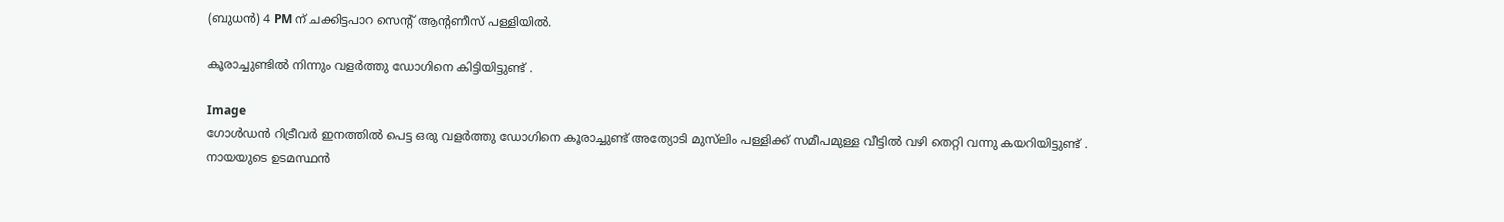(ബുധൻ) 4 PM ന് ചക്കിട്ടപാറ സെൻ്റ് ആൻ്റണീസ് പള്ളിയിൽ.

കൂരാച്ചുണ്ടിൽ നിന്നും വളർത്തു ഡോഗിനെ കിട്ടിയിട്ടുണ്ട് .

Image
ഗോൾഡൻ റിട്രീവർ ഇനത്തിൽ പെട്ട ഒരു വളർത്തു ഡോഗിനെ കൂരാച്ചുണ്ട് അത്യോടി മുസ്‌ലിം പള്ളിക്ക് സമീപമുള്ള വീട്ടിൽ വഴി തെറ്റി വന്നു കയറിയിട്ടുണ്ട് . നായയുടെ ഉടമസ്ഥൻ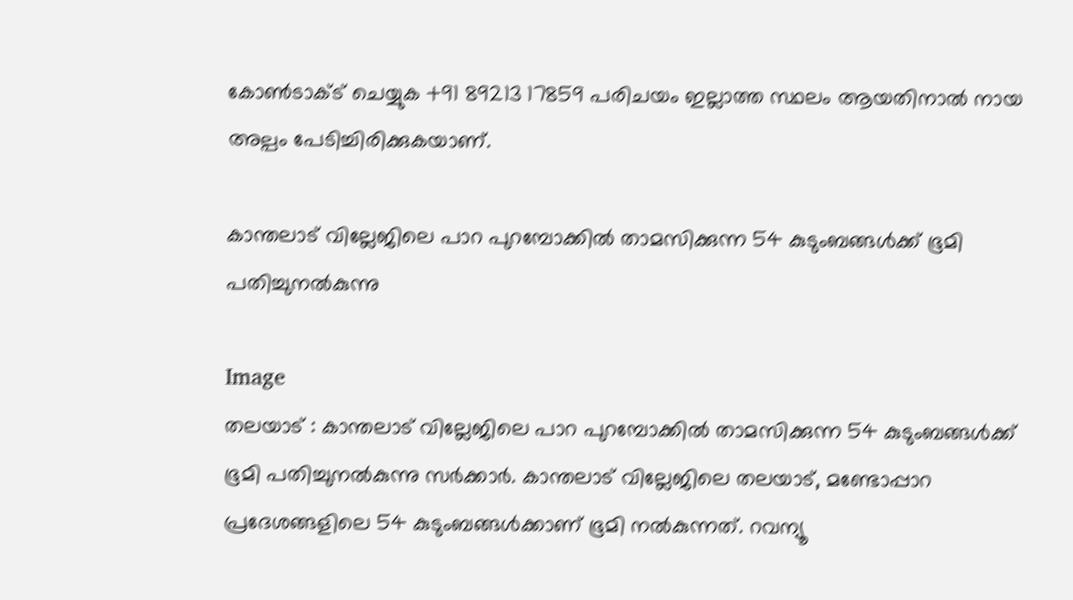കോൺടാക്ട് ചെയ്യുക +91 89213 17859 പരിചയം ഇല്ലാത്ത സ്ഥലം ആയതിനാൽ നായ അല്പം പേടിച്ചിരിക്കുകയാണ്.

കാന്തലാട് വില്ലേജിലെ പാറ പുറമ്പോക്കില്‍ താമസിക്കുന്ന 54 കുടുംബങ്ങള്‍ക്ക് ഭൂമി പതിച്ചുനല്‍കുന്നു

Image
തലയാട് : കാന്തലാട് വില്ലേജിലെ പാറ പുറമ്പോക്കില്‍ താമസിക്കുന്ന 54 കുടുംബങ്ങള്‍ക്ക് ഭൂമി പതിച്ചുനല്‍കുന്നു സര്‍ക്കാര്‍. കാന്തലാട് വില്ലേജിലെ തലയാട്, മണ്ടോപ്പാറ പ്രദേശങ്ങളിലെ 54 കുടുംബങ്ങള്‍ക്കാണ് ഭൂമി നല്‍കുന്നത്. റവന്യൂ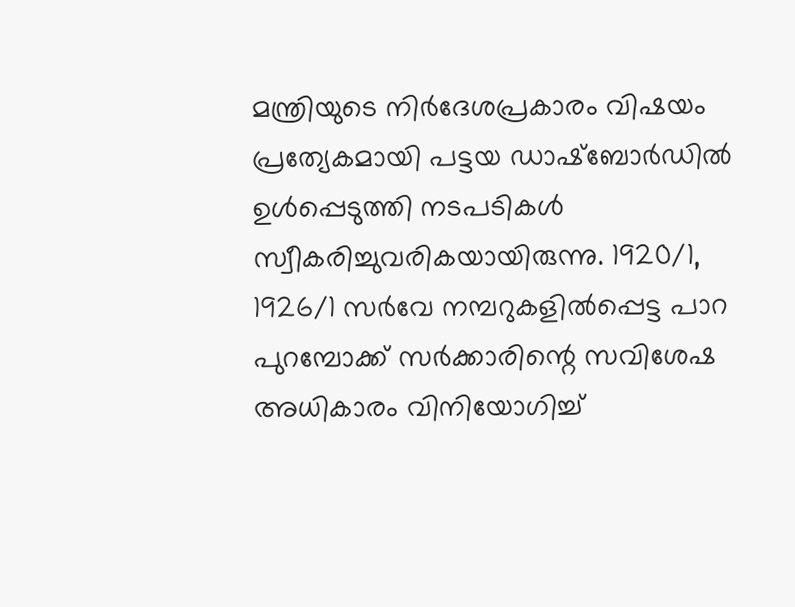മന്ത്രിയുടെ നിര്‍ദേശപ്രകാരം വിഷയം പ്രത്യേകമായി പട്ടയ ഡാഷ്‌ബോര്‍ഡില്‍ ഉള്‍പ്പെടുത്തി നടപടികള്‍ സ്വീകരിച്ചുവരികയായിരുന്നു. 1920/1, 1926/1 സര്‍വേ നമ്പറുകളില്‍പ്പെട്ട പാറ പുറമ്പോക്ക് സര്‍ക്കാരിന്റെ സവിശേഷ അധികാരം വിനിയോഗിച്ച്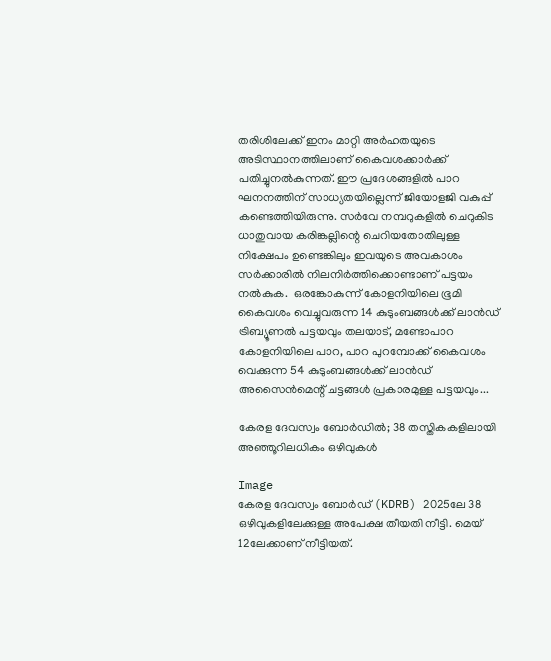തരിശിലേക്ക് ഇനം മാറ്റി അര്‍ഹതയുടെ അടിസ്ഥാനത്തിലാണ് കൈവശക്കാര്‍ക്ക് പതിച്ചുനല്‍കുന്നത്. ഈ പ്രദേശങ്ങളില്‍ പാറ ഘനനത്തിന് സാധ്യതയില്ലെന്ന് ജിയോളജി വകുപ്പ് കണ്ടെത്തിയിരുന്നു. സര്‍വേ നമ്പറുകളില്‍ ചെറുകിട ധാതുവായ കരിങ്കല്ലിന്റെ ചെറിയതോതിലുള്ള നിക്ഷേപം ഉണ്ടെങ്കിലും ഇവയുടെ അവകാശം സര്‍ക്കാരില്‍ നിലനിര്‍ത്തിക്കൊണ്ടാണ് പട്ടയം നല്‍കുക.  ഒരങ്കോകുന്ന് കോളനിയിലെ ഭൂമി കൈവശം വെച്ചുവരുന്ന 14 കുടുംബങ്ങള്‍ക്ക് ലാന്‍ഡ് ട്രിബ്യൂണല്‍ പട്ടയവും തലയാട്, മണ്ടോപാറ കോളനിയിലെ പാറ, പാറ പുറമ്പോക്ക് കൈവശം വെക്കുന്ന 54 കുടുംബങ്ങള്‍ക്ക് ലാന്‍ഡ് അസൈന്‍മെന്റ് ചട്ടങ്ങള്‍ പ്രകാരമുള്ള പട്ടയവും...

കേരള ദേവസ്വം ബോർഡിൽ; 38 തസ്തികകളിലായി അഞ്ഞൂറിലധികം ഒഴിവുകൾ

Image
കേരള ദേവസ്വം ബോര്‍ഡ് (KDRB) 2025ലേ 38 ഒഴിവുകളിലേക്കുള്ള അപേക്ഷ തീയതി നീട്ടി. മെയ് 12ലേക്കാണ് നീട്ടിയത്.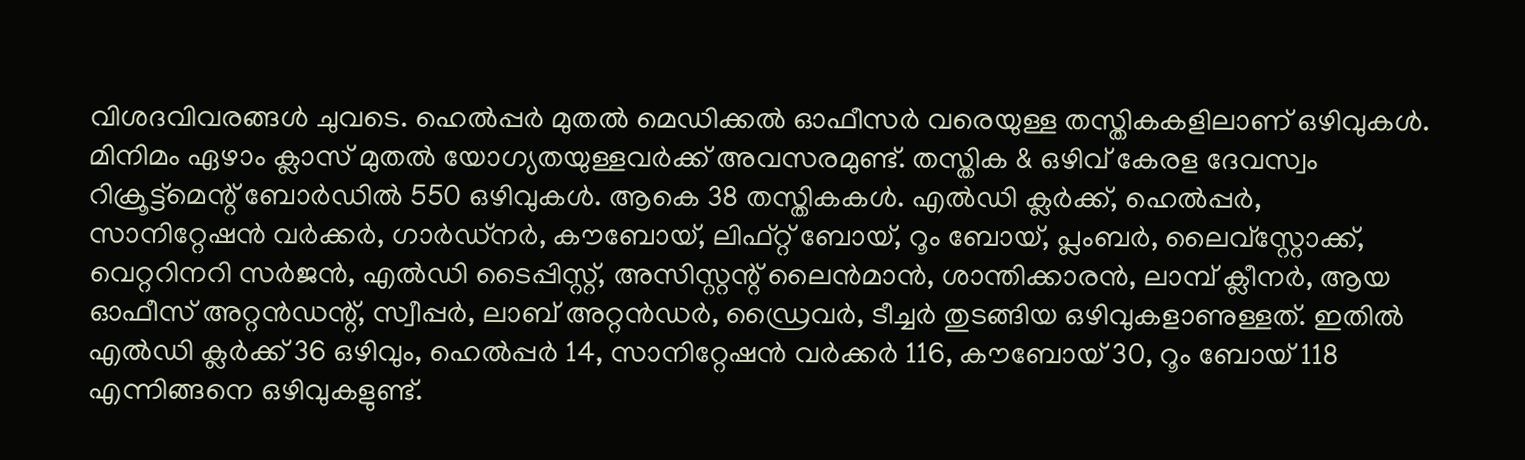വിശദവിവരങ്ങള്‍ ചുവടെ. ഹെൽപ്പർ മുതൽ മെഡിക്കൽ ഓഫീസർ വരെയുള്ള തസ്തികകളിലാണ് ഒഴിവുകൾ. മിനിമം ഏഴാം ക്ലാസ് മുതൽ യോഗ്യതയുള്ളവർക്ക് അവസരമുണ്ട്. തസ്തിക & ഒഴിവ് കേരള ദേവസ്വം റിക്രൂട്ട്‌മെന്റ് ബോർഡിൽ 550 ഒഴിവുകൾ. ആകെ 38 തസ്തികകൾ. എൽഡി ക്ലർക്ക്, ഹെൽപ്പർ, സാനിറ്റേഷൻ വർക്കർ, ഗാർഡ്‌നർ, കൗബോയ്, ലിഫ്റ്റ് ബോയ്, റൂം ബോയ്, പ്ലംബർ, ലൈവ്‌സ്റ്റോക്ക്, വെറ്ററിനറി സർജൻ, എൽഡി ടൈപ്പിസ്റ്റ്, അസിസ്റ്റന്റ് ലൈൻമാൻ, ശാന്തിക്കാരൻ, ലാമ്പ് ക്ലീനർ, ആയ ഓഫീസ് അറ്റൻഡന്റ്, സ്വീപ്പർ, ലാബ് അറ്റൻഡർ, ഡ്രൈവർ, ടീച്ചർ തുടങ്ങിയ ഒഴിവുകളാണുള്ളത്. ഇതിൽ എൽഡി ക്ലർക്ക് 36 ഒഴിവും, ഹെൽപ്പർ 14, സാനിറ്റേഷൻ വർക്കർ 116, കൗബോയ് 30, റൂം ബോയ് 118 എന്നിങ്ങനെ ഒഴിവുകളുണ്ട്.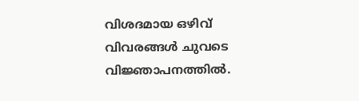വിശദമായ ഒഴിവ് വിവരങ്ങൾ ചുവടെ വിജ്ഞാപനത്തിൽ.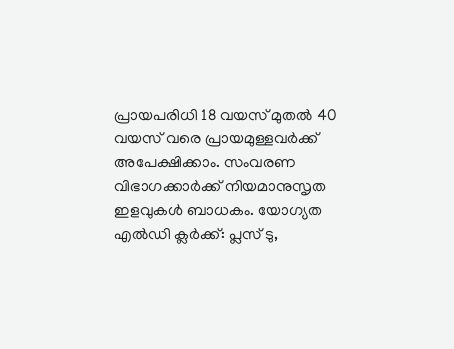പ്രായപരിധി 18 വയസ് മുതൽ 40 വയസ് വരെ പ്രായമുള്ളവർക്ക് അപേക്ഷിക്കാം. സംവരണ വിഭാഗക്കാർക്ക് നിയമാനുസൃത ഇളവുകൾ ബാധകം. യോഗ്യത എൽഡി ക്ലർക്ക്‌: പ്ലസ് ടു,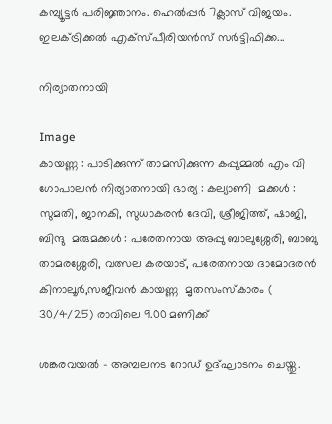കമ്പ്യൂട്ടർ പരിജ്ഞാനം. ഹെൽപ്പർ 7ക്ലാസ് വിജയം. ഇലക്ട്രിക്കൽ എക്‌സ്പീരിയൻസ് സർട്ടിഫിക്ക...

നിര്യാതനായി

Image
കായണ്ണ : പാടിക്കുന്ന് താമസിക്കുന്ന കപ്പുമ്മൽ എം വി ഗോപാലൻ നിര്യാതനായി ഭാര്യ : കല്യാണി  മക്കൾ : സുമതി, ജാനകി, സുധാകരൻ ദേവി, ശ്രീജിത്ത്‌, ഷാജി, ബിന്ദു  മരുമക്കൾ : പരേതനായ അപ്പു ബാലുശ്ശേരി, ബാബു താമരശ്ശേരി, വത്സല കരയാട്, പരേതനായ ദാമോദരൻ കിനാലൂർ,സജീവൻ കായണ്ണ  മൃതസംസ്കാരം ( 30/4/25) രാവിലെ 9.00 മണിക്ക്

ശങ്കരവയൽ - അമ്പലനട റോഡ് ഉദ്ഘാടനം ചെയ്തു.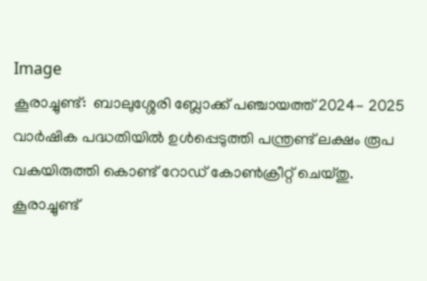Image
കൂരാച്ചുണ്ട്:  ബാലുശ്ശേരി ബ്ലോക്ക് പഞ്ചായത്ത്‌ 2024- 2025 വാർഷിക പദ്ധതിയിൽ ഉൾപ്പെടുത്തി പന്ത്രണ്ട് ലക്ഷം രൂപ വകയിരുത്തി കൊണ്ട് റോഡ് കോൺക്രീറ്റ് ചെയ്തു.   കൂരാച്ചുണ്ട്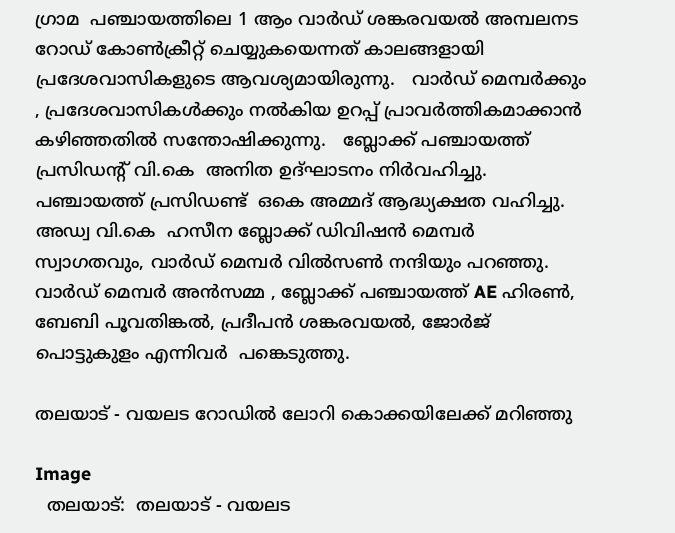ഗ്രാമ  പഞ്ചായത്തിലെ 1 ആം വാർഡ് ശങ്കരവയൽ അമ്പലനട റോഡ് കോൺക്രീറ്റ് ചെയ്യുകയെന്നത് കാലങ്ങളായി  പ്രദേശവാസികളുടെ ആവശ്യമായിരുന്നു.   വാർഡ് മെമ്പർക്കും , പ്രദേശവാസികൾക്കും നൽകിയ ഉറപ്പ് പ്രാവർത്തികമാക്കാൻ കഴിഞ്ഞതിൽ സന്തോഷിക്കുന്നു.   ബ്ലോക്ക് പഞ്ചായത്ത്‌ പ്രസിഡന്റ് വി.കെ  അനിത ഉദ്ഘാടനം നിർവഹിച്ചു. പഞ്ചായത്ത്‌ പ്രസിഡണ്ട്  ഒകെ അമ്മദ് ആദ്ധ്യക്ഷത വഹിച്ചു. അഡ്വ വി.കെ  ഹസീന ബ്ലോക്ക് ഡിവിഷൻ മെമ്പർ സ്വാഗതവും, വാർഡ് മെമ്പർ വിൽ‌സൺ നന്ദിയും പറഞ്ഞു. വാർഡ് മെമ്പർ അൻസമ്മ , ബ്ലോക്ക് പഞ്ചായത്ത്‌ AE ഹിരൺ, ബേബി പൂവതിങ്കൽ, പ്രദീപൻ ശങ്കരവയൽ, ജോർജ് പൊട്ടുകുളം എന്നിവർ  പങ്കെടുത്തു.

തലയാട് - വയലട റോഡിൽ ലോറി കൊക്കയിലേക്ക് മറിഞ്ഞു

Image
  തലയാട്:  തലയാട് - വയലട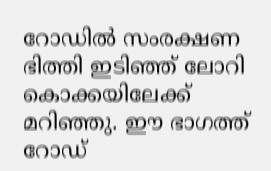റോഡിൽ സംരക്ഷണ ഭിത്തി ഇടിഞ്ഞ് ലോറി കൊക്കയിലേക്ക് മറിഞ്ഞു. ഈ ഭാഗത്ത് റോഡ്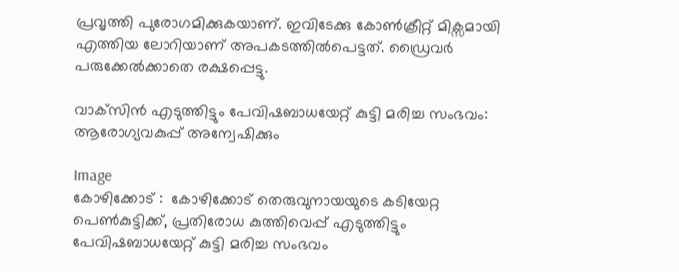പ്രവൃത്തി പുരോഗമിക്കുകയാണ്. ഇവിടേക്കു കോൺക്രീറ്റ് മിക്സമായി എത്തിയ ലോറിയാണ് അപകടത്തിൽപെട്ടത്. ഡ്രൈവർ പരുക്കേൽക്കാതെ രക്ഷപ്പെട്ടു.

വാക്‌സിൻ എടുത്തിട്ടും പേവിഷബാധയേറ്റ് കുട്ടി മരിച്ച സംഭവം: ആരോഗ്യവകുപ്പ് അന്വേഷിക്കും

Image
കോഴിക്കോട് :  കോഴിക്കോട് തെരുവുനായയുടെ കടിയേറ്റ പെൺകുട്ടിക്ക്, പ്രതിരോധ കുത്തിവെപ്പ് എടുത്തിട്ടും പേവിഷബാധയേറ്റ് കുട്ടി മരിച്ച സംഭവം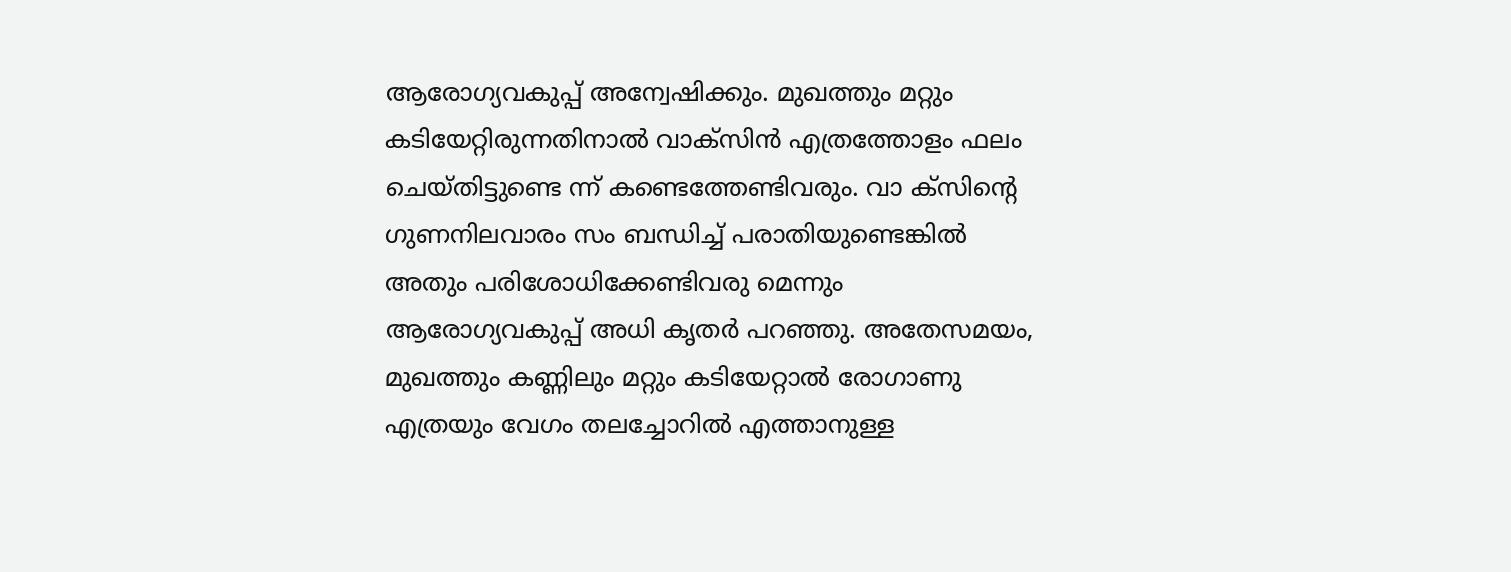ആരോഗ്യവകുപ്പ് അന്വേഷിക്കും. മുഖത്തും മറ്റും കടിയേറ്റിരുന്നതിനാൽ വാക്സിൻ എത്രത്തോളം ഫലം ചെയ്തിട്ടുണ്ടെ ന്ന് കണ്ടെത്തേണ്ടിവരും. വാ ക്സിന്റെ ഗുണനിലവാരം സം ബന്ധിച്ച് പരാതിയുണ്ടെങ്കിൽ അതും പരിശോധിക്കേണ്ടിവരു മെന്നും ആരോഗ്യവകുപ്പ് അധി കൃതർ പറഞ്ഞു. അതേസമയം, മുഖത്തും കണ്ണിലും മറ്റും കടിയേറ്റാൽ രോഗാണു എത്രയും വേഗം തലച്ചോറിൽ എത്താനുള്ള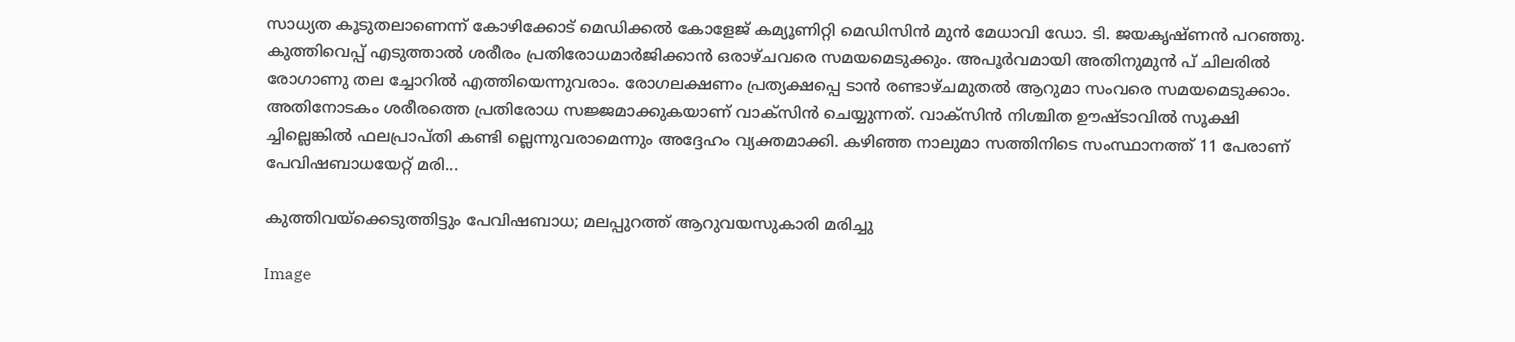സാധ്യത കൂടുതലാണെന്ന് കോഴിക്കോട് മെഡിക്കൽ കോളേജ് കമ്യൂണിറ്റി മെഡിസിൻ മുൻ മേധാവി ഡോ. ടി. ജയകൃഷ്ണൻ പറഞ്ഞു. കുത്തിവെപ്പ് എടുത്താൽ ശരീരം പ്രതിരോധമാർജിക്കാൻ ഒരാഴ്ചവരെ സമയമെടുക്കും. അപൂർവമായി അതിനുമുൻ പ് ചിലരിൽ രോഗാണു തല ച്ചോറിൽ എത്തിയെന്നുവരാം. രോഗലക്ഷണം പ്രത്യക്ഷപ്പെ ടാൻ രണ്ടാഴ്ചമുതൽ ആറുമാ സംവരെ സമയമെടുക്കാം. അതിനോടകം ശരീരത്തെ പ്രതിരോധ സജ്ജമാക്കുകയാണ് വാക്സിൻ ചെയ്യുന്നത്. വാക്സിൻ നിശ്ചിത ഊഷ്ടാവിൽ സൂക്ഷി ച്ചില്ലെങ്കിൽ ഫലപ്രാപ്തി കണ്ടി ല്ലെന്നുവരാമെന്നും അദ്ദേഹം വ്യക്തമാക്കി. കഴിഞ്ഞ നാലുമാ സത്തിനിടെ സംസ്ഥാനത്ത് 11 പേരാണ് പേവിഷബാധയേറ്റ് മരി...

കുത്തിവയ്ക്കെടുത്തിട്ടും പേവിഷബാധ; മലപ്പുറത്ത് ആറുവയസുകാരി മരിച്ചു

Image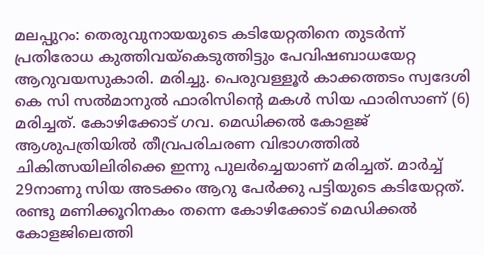മലപ്പുറം: തെരുവുനായയുടെ കടിയേറ്റതിനെ തുടർന്ന് പ്രതിരോധ കുത്തിവയ്കെടുത്തിട്ടും പേവിഷബാധയേറ്റ ആറുവയസുകാരി. മരിച്ചു. പെരുവള്ളൂർ കാക്കത്തടം സ്വദേശി കെ സി സൽമാനുൽ ഫാരിസിൻ്റെ മകൾ സിയ ഫാരിസാണ് (6) മരിച്ചത്. കോഴിക്കോട് ഗവ. മെഡിക്കൽ കോളജ് ആശുപത്രിയിൽ തീവ്രപരിചരണ വിഭാഗത്തിൽ ചികിത്സയിലിരിക്കെ ഇന്നു പുലർച്ചെയാണ് മരിച്ചത്. മാർച്ച് 29നാണു സിയ അടക്കം ആറു പേർക്കു പട്ടിയുടെ കടിയേറ്റത്. രണ്ടു മണിക്കൂറിനകം തന്നെ കോഴിക്കോട് മെഡിക്കൽ കോളജിലെത്തി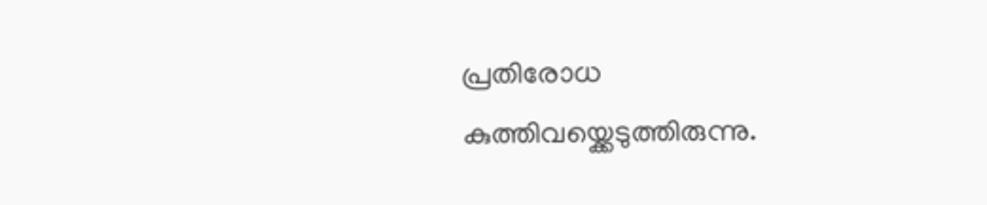പ്രതിരോധ കുത്തിവയ്ക്കെടുത്തിരുന്നു.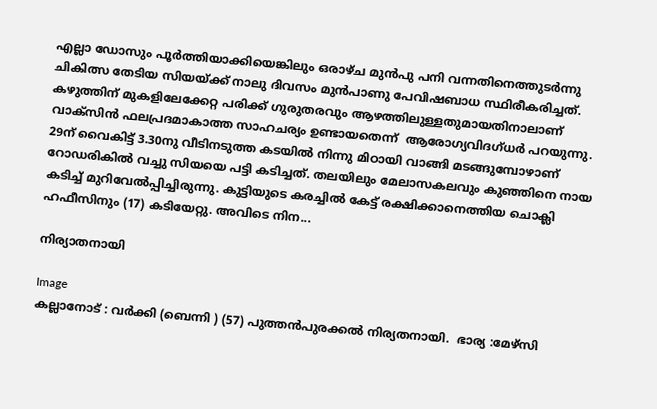എല്ലാ ഡോസും പൂർത്തിയാക്കിയെങ്കിലും ഒരാഴ്ച മുൻപു പനി വന്നതിനെത്തുടർന്നു ചികിത്സ തേടിയ സിയയ്ക്ക് നാലു ദിവസം മുൻപാണു പേവിഷബാധ സ്ഥിരീകരിച്ചത്. കഴുത്തിന് മുകളിലേക്കേറ്റ പരിക്ക് ഗുരുതരവും ആഴത്തിലുള്ളതുമായതിനാലാണ് വാക്സിൻ ഫലപ്രദമാകാത്ത സാഹചര്യം ഉണ്ടായതെന്ന്  ആരോഗ്യവിദഗ്ധർ പറയുന്നു.  29ന് വൈകിട്ട് 3.30നു വീടിനടുത്ത കടയിൽ നിന്നു മിഠായി വാങ്ങി മടങ്ങുമ്പോഴാണ് റോഡരികിൽ വച്ചു സിയയെ പട്ടി കടിച്ചത്. തലയിലും മേലാസകലവും കുഞ്ഞിനെ നായ കടിച്ച് മുറിവേൽപ്പിച്ചിരുന്നു. കുട്ടിയുടെ കരച്ചിൽ കേട്ട് രക്ഷിക്കാനെത്തിയ ചൊക്ലി ഹഫീസിനും (17) കടിയേറ്റു. അവിടെ നിന...

നിര്യാതനായി

Image
കല്ലാനോട് : വർക്കി (ബെന്നി ) (57) പുത്തൻപുരക്കൽ നിര്യതനായി.  ഭാര്യ :മേഴ്സി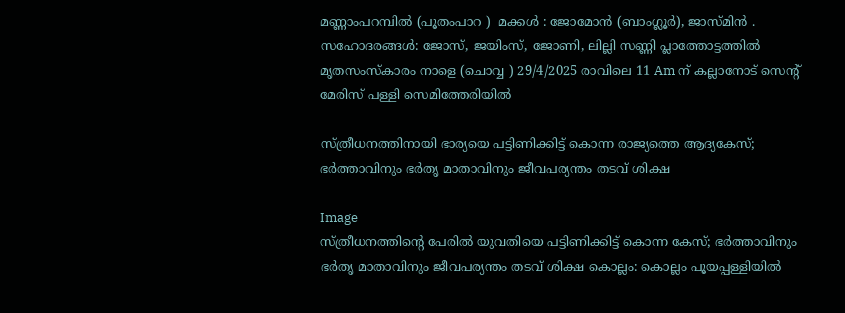മണ്ണാംപറമ്പിൽ (പൂതംപാറ )  മക്കൾ : ജോമോൻ (ബാംഗ്ലൂർ), ജാസ്മിൻ .  സഹോദരങ്ങൾ: ജോസ്, ജയിംസ്, ജോണി, ലില്ലി സണ്ണി പ്ലാത്തോട്ടത്തിൽ മൃതസംസ്കാരം നാളെ (ചൊവ്വ ) 29/4/2025 രാവിലെ 11 Am ന് കല്ലാനോട് സെൻ്റ് മേരിസ് പള്ളി സെമിത്തേരിയിൽ

സ്ത്രീധനത്തിനായി ഭാര്യയെ പട്ടിണിക്കിട്ട് കൊന്ന രാജ്യത്തെ ആദ്യകേസ്; ഭർത്താവിനും ഭർതൃ മാതാവിനും ജീവപര്യന്തം തടവ് ശിക്ഷ

Image
സ്ത്രീധനത്തിന്റെ പേരിൽ യുവതിയെ പട്ടിണിക്കിട്ട് കൊന്ന കേസ്; ഭർത്താവിനും ഭർതൃ മാതാവിനും ജീവപര്യന്തം തടവ് ശിക്ഷ കൊല്ലം: കൊല്ലം പൂയപ്പള്ളിയിൽ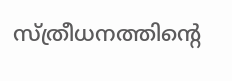സ്ത്രീധനത്തിൻ്റെ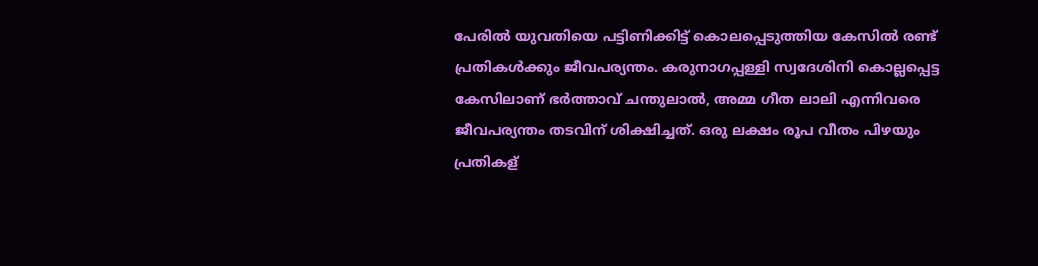പേരിൽ യുവതിയെ പട്ടിണിക്കിട്ട് കൊലപ്പെടുത്തിയ കേസിൽ രണ്ട് പ്രതികൾക്കും ജീവപര്യന്തം. കരുനാഗപ്പള്ളി സ്വദേശിനി കൊല്ലപ്പെട്ട കേസിലാണ് ഭർത്താവ് ചന്തുലാൽ, അമ്മ ഗീത ലാലി എന്നിവരെ ജീവപര്യന്തം തടവിന് ശിക്ഷിച്ചത്. ഒരു ലക്ഷം രൂപ വീതം പിഴയും പ്രതികള്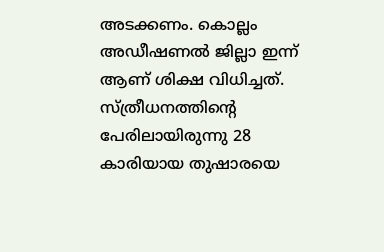അടക്കണം. കൊല്ലം അഡീഷണൽ ജില്ലാ ഇന്ന് ആണ് ശിക്ഷ വിധിച്ചത്. സ്ത്രീധനത്തിൻ്റെ പേരിലായിരുന്നു 28 കാരിയായ തുഷാരയെ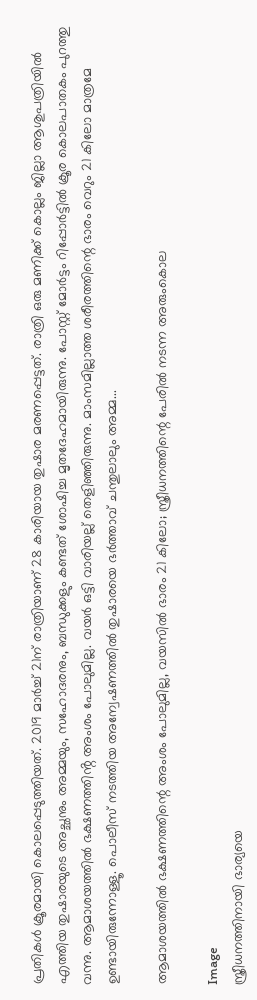പ്രതികൾ ക്രൂരമായി കൊലപ്പെടുത്തിയത്. 2019 മാർച്ച് 21ന് രാത്രിയാണ് 28 കാരിയായ തുഷാര മരണപ്പെട്ടത്. രാത്രി ഒരു മണിക്ക് കൊല്ലം ജില്ലാ ആശുപത്രിയിൽ എത്തിയ തുഷാരയുടെ അച്ഛനും അമ്മയും, സഹോദരനും, ബന്ധുക്കളും കണ്ടത് ശോഷിച്ച മൃതദേഹമായിരുന്നു. പോസ്റ്റ് മോർട്ടം റിപ്പോർട്ടിൽ ക്രൂര കൊലപാതകം പുറത്തു വന്നു. ആമാശയത്തിൽ ഭക്ഷണത്തിൻ്റ അംശം പോലുമില്ല. വയർ ഒട്ടി വാരിയല്ല് തെളിഞ്ഞിരുന്നു. മാംസമില്ലാത്ത ശരീരത്തിന്റെ ഭാരം വെറും 21 കിലോ മാത്രമേ ഉണ്ടായിരുന്നോള്ളൂ. പൊലീസ് നടത്തിയ അന്വേഷണത്തിൽ തുഷാരയെ ഭർത്താവ് ചന്തുലാലും അമ്മ...

ആമാശയത്തിൽ ഭക്ഷണത്തിന്റെ അംശം പോലുമില്ല, വയസിൽ ഭാരം 21 കിലോ; സ്ത്രീധനത്തിന്റെ പേരിൽ നടന്ന അരുംകൊല

Image
സ്ത്രീധനത്തിനായി ഭാര്യയെ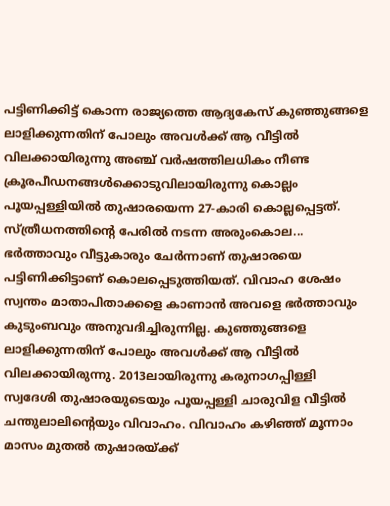പട്ടിണിക്കിട്ട് കൊന്ന രാജ്യത്തെ ആദ്യകേസ് കുഞ്ഞുങ്ങളെ ലാളിക്കുന്നതിന് പോലും അവൾക്ക് ആ വീട്ടിൽ വിലക്കായിരുന്നു അഞ്ച് വർഷത്തിലധികം നീണ്ട ക്രൂരപീഡനങ്ങൾക്കൊടുവിലായിരുന്നു കൊല്ലം പൂയപ്പള്ളിയിൽ തുഷാരയെന്ന 27-കാരി കൊല്ലപ്പെട്ടത്. സ്ത്രീധനത്തിൻ്റെ പേരിൽ നടന്ന അരുംകൊല... ഭർത്താവും വീട്ടുകാരും ചേർന്നാണ് തുഷാരയെ പട്ടിണിക്കിട്ടാണ് കൊലപ്പെടുത്തിയത്. വിവാഹ ശേഷം സ്വന്തം മാതാപിതാക്കളെ കാണാൻ അവളെ ഭർത്താവും കുടുംബവും അനുവദിച്ചിരുന്നില്ല. കുഞ്ഞുങ്ങളെ ലാളിക്കുന്നതിന് പോലും അവൾക്ക് ആ വീട്ടിൽ വിലക്കായിരുന്നു. 2013ലായിരുന്നു കരുനാഗപ്പിള്ളി സ്വദേശി തുഷാരയുടെയും പൂയപ്പള്ളി ചാരുവിള വീട്ടിൽ ചന്തുലാലിന്റെയും വിവാഹം. വിവാഹം കഴിഞ്ഞ് മൂന്നാം മാസം മുതൽ തുഷാരയ്ക്ക്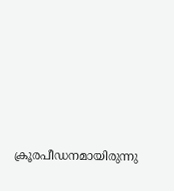ക്രൂരപീഡനമായിരുന്നു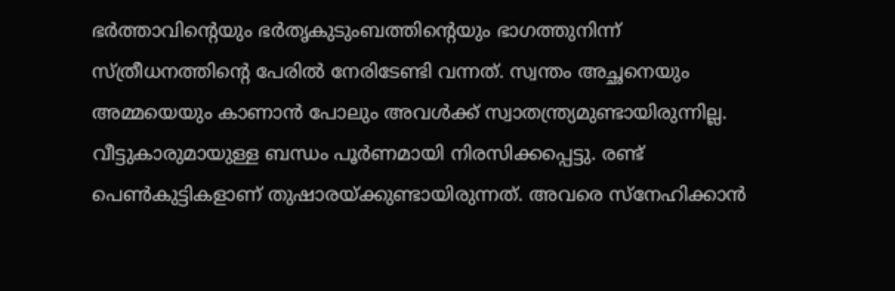ഭർത്താവിന്റെയും ഭർതൃകുടുംബത്തിൻ്റെയും ഭാഗത്തുനിന്ന് സ്ത്രീധനത്തിൻ്റെ പേരിൽ നേരിടേണ്ടി വന്നത്. സ്വന്തം അച്ഛനെയും അമ്മയെയും കാണാൻ പോലും അവൾക്ക് സ്വാതന്ത്ര്യമുണ്ടായിരുന്നില്ല. വീട്ടുകാരുമായുള്ള ബന്ധം പൂർണമായി നിരസിക്കപ്പെട്ടു. രണ്ട് പെൺകുട്ടികളാണ് തുഷാരയ്ക്കുണ്ടായിരുന്നത്. അവരെ സ്നേഹിക്കാൻ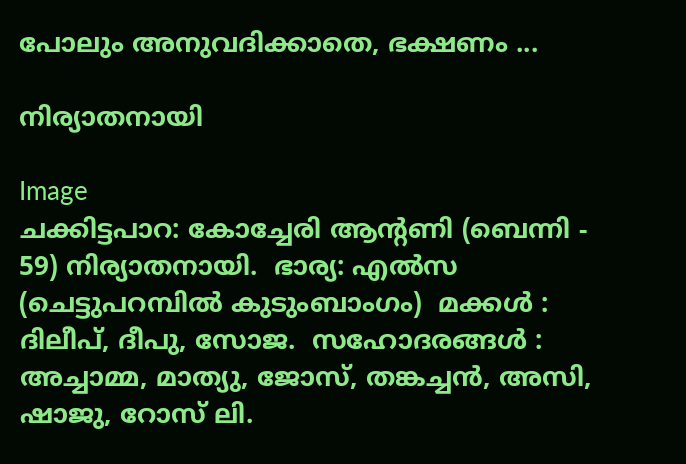പോലും അനുവദിക്കാതെ, ഭക്ഷണം ...

നിര്യാതനായി

Image
ചക്കിട്ടപാറ: കോച്ചേരി ആന്റണി (ബെന്നി - 59) നിര്യാതനായി.  ഭാര്യ: എൽസ (ചെട്ടുപറമ്പിൽ കുടുംബാംഗം)  മക്കൾ : ദിലീപ്, ദീപു, സോജ.  സഹോദരങ്ങൾ : അച്ചാമ്മ, മാത്യു, ജോസ്, തങ്കച്ചൻ, അസി, ഷാജു, റോസ് ലി.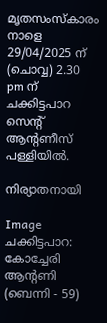മൃതസംസ്കാരം നാളെ 29/04/2025 ന് (ചൊവ്വ) 2.30 pm ന് ചക്കിട്ടപാറ സെന്റ് ആന്റണീസ് പള്ളിയിൽ.

നിര്യാതനായി

Image
ചക്കിട്ടപാറ: കോച്ചേരി ആന്റണി (ബെന്നി - 59)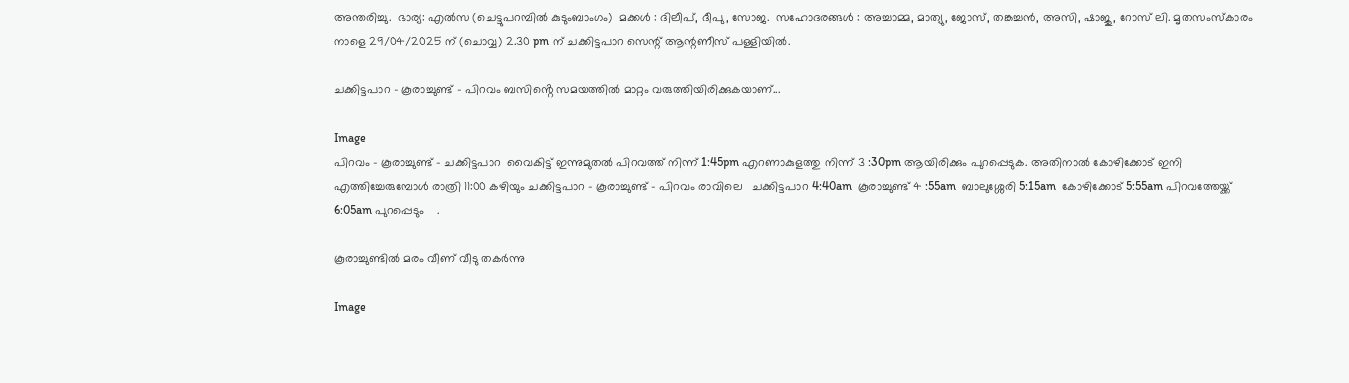അന്തരിച്ചു.  ഭാര്യ: എൽസ (ചെട്ടുപറമ്പിൽ കുടുംബാംഗം)  മക്കൾ : ദിലീപ്, ദീപു, സോജ.  സഹോദരങ്ങൾ : അച്ചാമ്മ, മാത്യു, ജോസ്, തങ്കച്ചൻ, അസി, ഷാജു, റോസ് ലി. മൃതസംസ്കാരം നാളെ 29/04/2025 ന് (ചൊവ്വ) 2.30 pm ന് ചക്കിട്ടപാറ സെന്റ് ആന്റണീസ് പള്ളിയിൽ.

ചക്കിട്ടപാറ - കൂരാച്ചുണ്ട് - പിറവം ബസിൻ്റെ സമയത്തിൽ മാറ്റം വരുത്തിയിരിക്കുകയാണ്...

Image
പിറവം - കൂരാച്ചുണ്ട് - ചക്കിട്ടപാറ  വൈകിട്ട് ഇന്നുമുതൽ പിറവത്ത് നിന്ന് 1:45pm എറണാകുളത്തു നിന്ന് 3 :30pm ആയിരിക്കും പുറപ്പെടുക. അതിനാൽ കോഴിക്കോട് ഇനി എത്തിച്ചേരുമ്പോൾ രാത്രി 11:00 കഴിയും ചക്കിട്ടപാറ - കൂരാച്ചുണ്ട് - പിറവം രാവിലെ   ചക്കിട്ടപാറ 4:40am  കൂരാച്ചുണ്ട് 4 :55am  ബാലുശ്ശേരി 5:15am  കോഴിക്കോട് 5:55am പിറവത്തേയ്ക്ക് 6:05am പുറപ്പെടും    .

കൂരാച്ചുണ്ടിൽ മരം വീണ് വീടു തകർന്നു

Image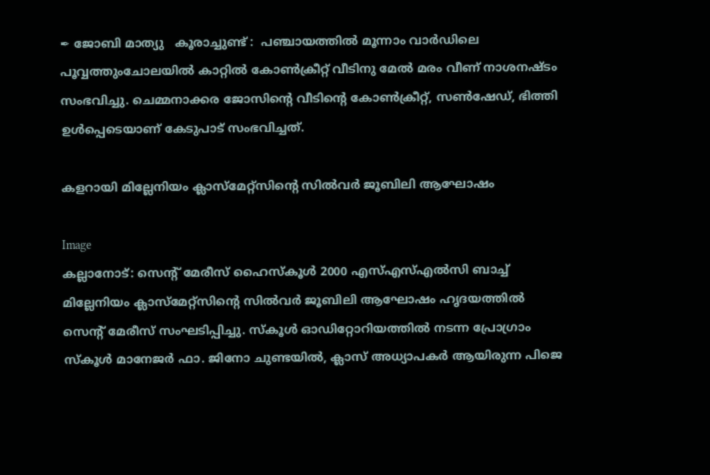✒ ജോബി മാത്യു   കൂരാച്ചുണ്ട് :  പഞ്ചായത്തിൽ മൂന്നാം വാർഡിലെ പൂവ്വത്തുംചോലയിൽ കാറ്റിൽ കോൺക്രീറ്റ് വീടിനു മേൽ മരം വീണ് നാശനഷ്ട‌ം സംഭവിച്ചു. ചെമ്മനാക്കര ജോസിൻ്റെ വീടിൻ്റെ കോൺക്രീറ്റ്, സൺഷേഡ്, ഭിത്തി ഉൾപ്പെടെയാണ് കേടുപാട് സംഭവിച്ചത്.

കളറായി മില്ലേനിയം ക്ലാസ്മേറ്റ്സിന്റെ സിൽവർ ജൂബിലി ആഘോഷം

Image
കല്ലാനോട്: സെന്റ് മേരീസ് ഹൈസ്കൂൾ 2000 എസ്എസ്എൽസി ബാച്ച് മില്ലേനിയം ക്ലാസ്മേറ്റ്സിന്റെ സിൽവർ ജൂബിലി ആഘോഷം ഹൃദയത്തിൽ സെന്റ് മേരീസ് സംഘടിപ്പിച്ചു. സ്കൂൾ ഓഡിറ്റോറിയത്തിൽ നടന്ന പ്രോഗ്രാം സ്കൂൾ മാനേജർ ഫാ. ജിനോ ചുണ്ടയിൽ, ക്ലാസ് അധ്യാപകർ ആയിരുന്ന പിജെ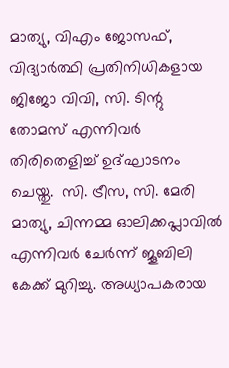മാത്യു, വിഎം ജോസഫ്, വിദ്യാർത്ഥി പ്രതിനിധികളായ ജിജോ വിവി, സി. ടിന്റു തോമസ് എന്നിവർ തിരിതെളിച്ച് ഉദ്ഘാടനം ചെയ്തു.  സി. ട്രീസ, സി. മേരി മാത്യു, ചിന്നമ്മ ഓലിക്കപ്ലാവിൽ എന്നിവർ ചേർന്ന് ജൂബിലി കേക്ക് മുറിച്ചു. അധ്യാപകരായ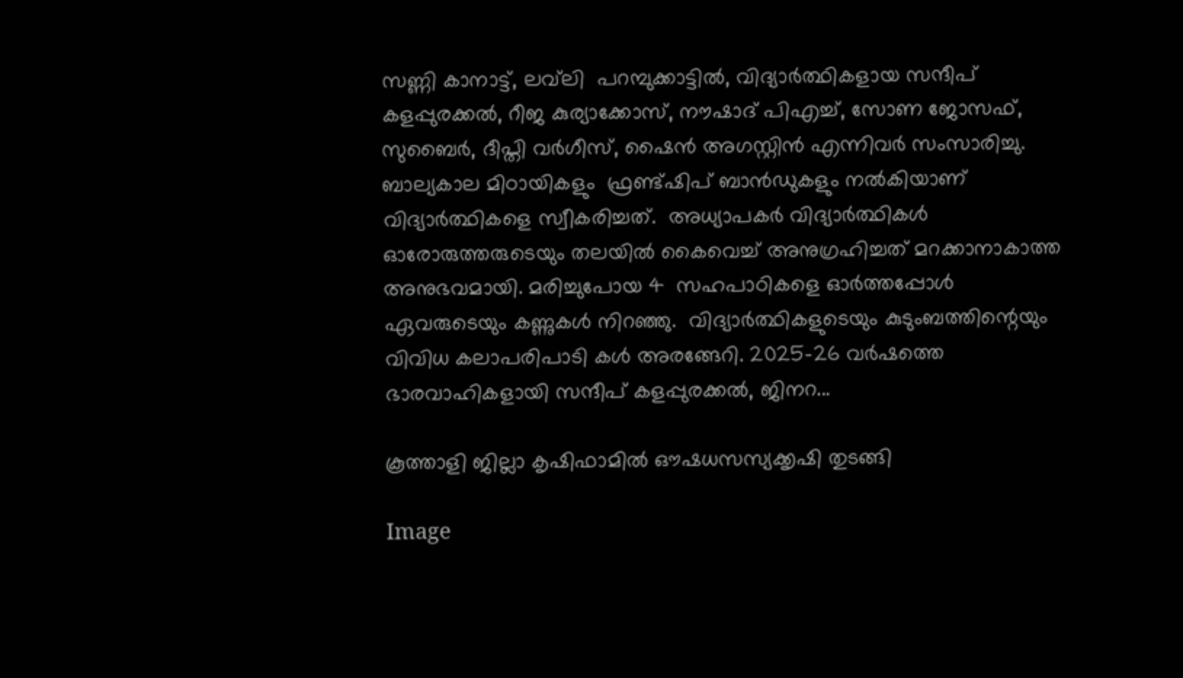സണ്ണി കാനാട്ട്, ലവ്‌ലി  പറമ്പുക്കാട്ടിൽ, വിദ്യാർത്ഥികളായ സന്ദീപ് കളപ്പുരക്കൽ, റീജ കുര്യാക്കോസ്, നൗഷാദ് പിഎച്ച്, സോണ ജോസഫ്, സുബൈർ, ദീപ്തി വർഗീസ്, ഷൈൻ അഗസ്റ്റിൻ എന്നിവർ സംസാരിച്ചു.  ബാല്യകാല മിഠായികളും  ഫ്രണ്ട്ഷിപ് ബാൻഡുകളും നൽകിയാണ് വിദ്യാർത്ഥികളെ സ്വീകരിച്ചത്.  അധ്യാപകർ വിദ്യാർത്ഥികൾ ഓരോരുത്തരുടെയും തലയിൽ കൈവെച്ച് അനുഗ്രഹിച്ചത് മറക്കാനാകാത്ത അനുഭവമായി. മരിച്ചുപോയ 4  സഹപാഠികളെ ഓർത്തപ്പോൾ ഏവരുടെയും കണ്ണുകൾ നിറഞ്ഞു.  വിദ്യാർത്ഥികളുടെയും കുടുംബത്തിന്റെയും  വിവിധ കലാപരിപാടി കൾ അരങ്ങേറി. 2025-26 വർഷത്തെ ഭാരവാഹികളായി സന്ദീപ് കളപ്പുരക്കൽ, ജിനറ...

കൂത്താളി ജില്ലാ കൃഷിഫാമിൽ ഔഷധസസ്യക്കൃഷി തുടങ്ങി

Image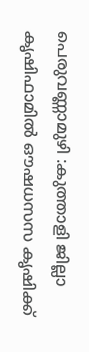പെരുവണ്ണാമുഴി :കുത്താളി ജില്ലാ കൃഷിഫാമിൽ ഔഷധസസ കൃഷിക്ക്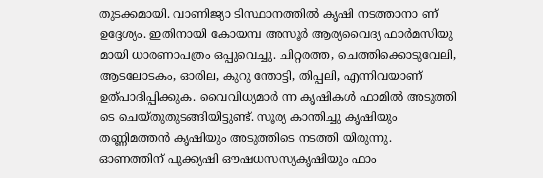തുടക്കമായി. വാണിജ്യാ ടിസ്ഥാനത്തിൽ കൃഷി നടത്താനാ ണ് ഉദ്ദേശ്യം. ഇതിനായി കോയമ്പ അസൂർ ആര്യവൈദ്യ ഫാർമസിയു മായി ധാരണാപത്രം ഒപ്പുവെച്ചു. ചിറ്റരത്ത, ചെത്തിക്കൊടുവേലി, ആടലോടകം, ഓരില, കുറു ന്തോട്ടി, തിപ്പലി, എന്നിവയാണ് ഉത്പാദിപ്പിക്കുക. വൈവിധ്യമാർ ന്ന കൃഷികൾ ഫാമിൽ അടുത്തി ടെ ചെയ്തുതുടങ്ങിയിട്ടുണ്ട്. സൂര്യ കാന്തിച്ചു കൃഷിയും തണ്ണിമത്തൻ കൃഷിയും അടുത്തിടെ നടത്തി യിരുന്നു. ഓണത്തിന് പുക്ക്യഷി ഔഷധസസ്യകൃഷിയും ഫാം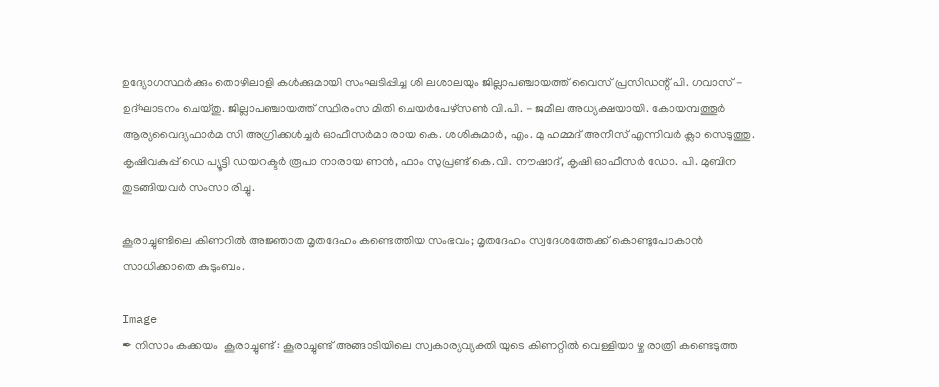ഉദ്യോഗസ്ഥർക്കും തൊഴിലാളി കൾക്കുമായി സംഘടിപ്പിച്ച ശി ലശാലയും ജില്ലാപഞ്ചായത്ത് വൈസ് പ്രസിഡന്റ് പി. ഗവാസ് - ഉദ്ഘാടനം ചെയ്തു. ജില്ലാപഞ്ചായത്ത് സ്ഥിരംസ മിതി ചെയർപേഴ്‌സൺ വി.പി. - ജമീല അധ്യക്ഷയായി. കോയമ്പത്തൂർ ആര്യവൈദ്യഫാർമ സി അഗ്രിക്കൾച്ചർ ഓഫീസർമാ രായ കെ. ശശികുമാർ, എം. മു ഹമ്മദ് അനീസ് എന്നിവർ ക്ലാ സെടുത്തു. കൃഷിവകുപ്പ് ഡെ പ്യൂട്ടി ഡയറക്ടർ രൂപാ നാരായ ണൻ, ഫാം സുപ്രണ്ട് കെ.വി. നൗഷാദ്, കൃഷി ഓഫീസർ ഡോ. പി. മുബിന തുടങ്ങിയവർ സംസാ രിച്ചു.

കൂരാച്ചുണ്ടിലെ കിണറിൽ അജ്ഞാത മൃതദേഹം കണ്ടെത്തിയ സംഭവം; മൃതദേഹം സ്വദേശത്തേക്ക് കൊണ്ടുപോകാൻ സാധിക്കാതെ കുടുംബം.

Image
✒ നിസാം കക്കയം  കൂരാച്ചുണ്ട് : കൂരാച്ചുണ്ട് അങ്ങാടിയിലെ സ്വകാര്യവ്യക്തി യുടെ കിണറ്റിൽ വെള്ളിയാ ഴ്ച രാത്രി കണ്ടെടുത്ത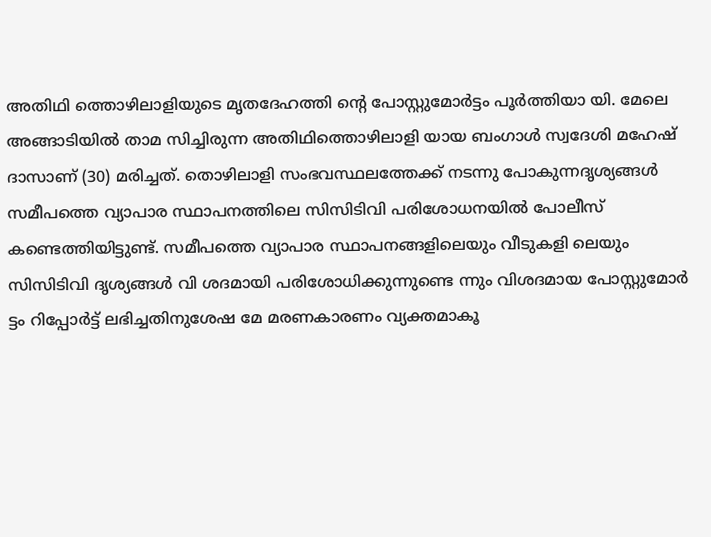അതിഥി ത്തൊഴിലാളിയുടെ മൃതദേഹത്തി ന്റെ പോസ്റ്റുമോർട്ടം പൂർത്തിയാ യി. മേലെ അങ്ങാടിയിൽ താമ സിച്ചിരുന്ന അതിഥിത്തൊഴിലാളി യായ ബംഗാൾ സ്വദേശി മഹേഷ് ദാസാണ് (30) മരിച്ചത്. തൊഴിലാളി സംഭവസ്ഥലത്തേക്ക് നടന്നു പോകുന്നദൃശ്യങ്ങൾ സമീപത്തെ വ്യാപാര സ്ഥാപനത്തിലെ സിസിടിവി പരിശോധനയിൽ പോലീസ് കണ്ടെത്തിയിട്ടുണ്ട്. സമീപത്തെ വ്യാപാര സ്ഥാപനങ്ങളിലെയും വീടുകളി ലെയും സിസിടിവി ദൃശ്യങ്ങൾ വി ശദമായി പരിശോധിക്കുന്നുണ്ടെ ന്നും വിശദമായ പോസ്റ്റുമോർ ട്ടം റിപ്പോർട്ട് ലഭിച്ചതിനുശേഷ മേ മരണകാരണം വ്യക്തമാകൂ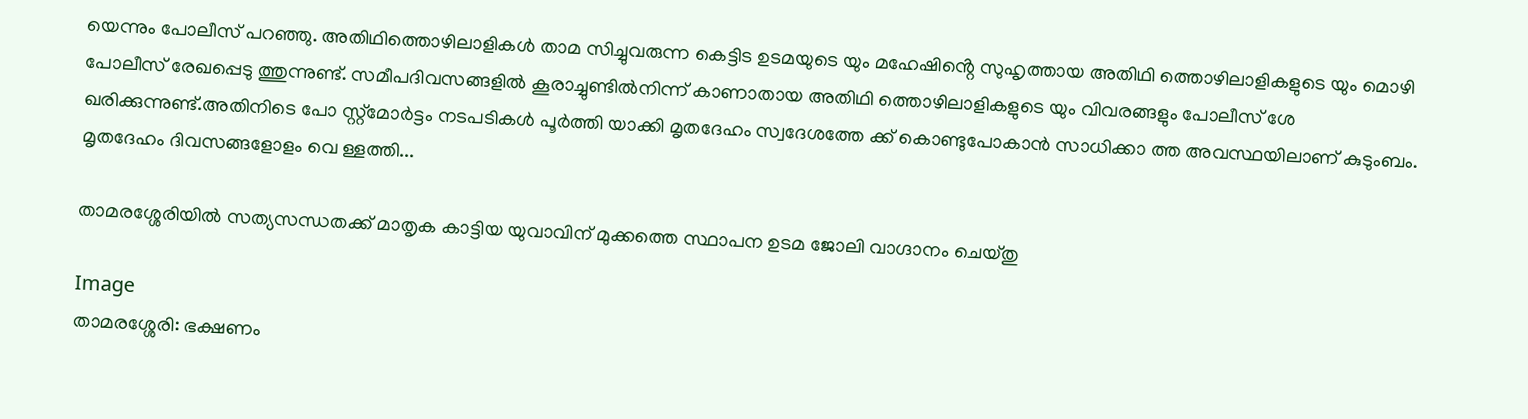യെന്നും പോലീസ് പറഞ്ഞു. അതിഥിത്തൊഴിലാളികൾ താമ സിച്ചുവരുന്ന കെട്ടിട ഉടമയുടെ യും മഹേഷിൻ്റെ സുഹൃത്തായ അതിഥി ത്തൊഴിലാളികളുടെ യും മൊഴി പോലീസ് രേഖപ്പെടു ത്തുന്നുണ്ട്. സമീപദിവസങ്ങളിൽ കൂരാച്ചുണ്ടിൽനിന്ന് കാണാതായ അതിഥി ത്തൊഴിലാളികളുടെ യും വിവരങ്ങളും പോലീസ് ശേ ഖരിക്കുന്നുണ്ട്.അതിനിടെ പോ സ്റ്റ്‌മോർട്ടം നടപടികൾ പൂർത്തി യാക്കി മൃതദേഹം സ്വദേശത്തേ ക്ക് കൊണ്ടുപോകാൻ സാധിക്കാ ത്ത അവസ്ഥയിലാണ് കുടുംബം. മൃതദേഹം ദിവസങ്ങളോളം വെ ള്ളത്തി...

താമരശ്ശേരിയിൽ സത്യസന്ധതക്ക് മാതൃക കാട്ടിയ യുവാവിന് മുക്കത്തെ സ്ഥാപന ഉടമ ജോലി വാഗ്ദാനം ചെയ്തു

Image
താമരശ്ശേരി: ഭക്ഷണം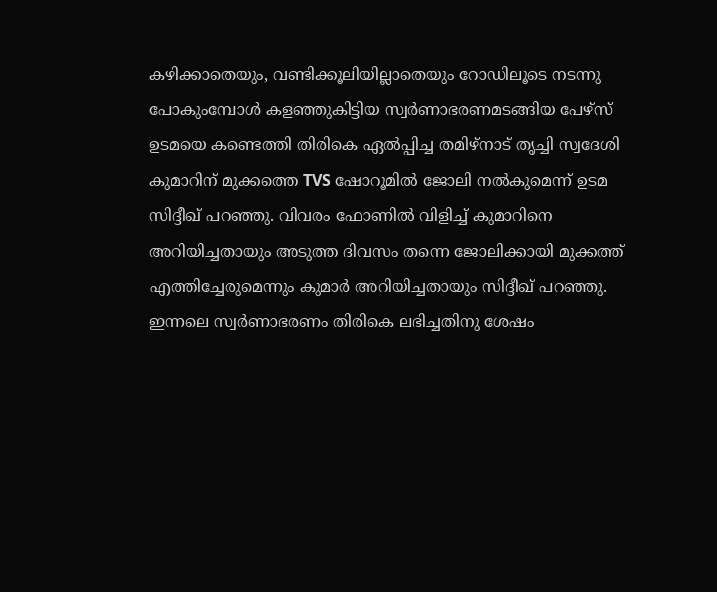കഴിക്കാതെയും, വണ്ടിക്കൂലിയില്ലാതെയും റോഡിലൂടെ നടന്നു പോകുംമ്പോൾ കളഞ്ഞുകിട്ടിയ സ്വർണാഭരണമടങ്ങിയ പേഴ്സ് ഉടമയെ കണ്ടെത്തി തിരികെ ഏൽപ്പിച്ച തമിഴ്നാട് തൃച്ചി സ്വദേശി കുമാറിന് മുക്കത്തെ TVS ഷോറൂമിൽ ജോലി നൽകുമെന്ന് ഉടമ സിദ്ദീഖ് പറഞ്ഞു. വിവരം ഫോണിൽ വിളിച്ച് കുമാറിനെ അറിയിച്ചതായും അടുത്ത ദിവസം തന്നെ ജോലിക്കായി മുക്കത്ത് എത്തിച്ചേരുമെന്നും കുമാർ അറിയിച്ചതായും സിദ്ദീഖ് പറഞ്ഞു. ഇന്നലെ സ്വർണാഭരണം തിരികെ ലഭിച്ചതിനു ശേഷം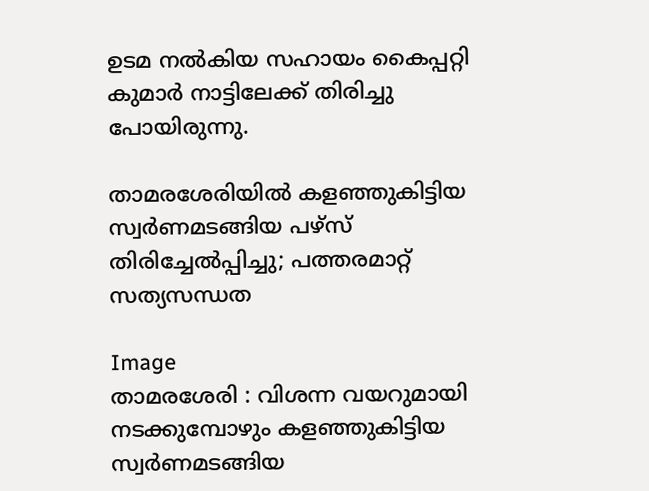ഉടമ നൽകിയ സഹായം കൈപ്പറ്റി കുമാർ നാട്ടിലേക്ക് തിരിച്ചു പോയിരുന്നു.

താമരശേരിയിൽ കളഞ്ഞുകിട്ടിയ സ്വർണമടങ്ങിയ പഴ്സ് തിരിച്ചേൽപ്പിച്ചു; പത്തരമാറ്റ് സത്യസന്ധത

Image
താമരശേരി : വിശന്ന വയറുമായി നടക്കുമ്പോഴും കളഞ്ഞുകിട്ടിയ സ്വർണമടങ്ങിയ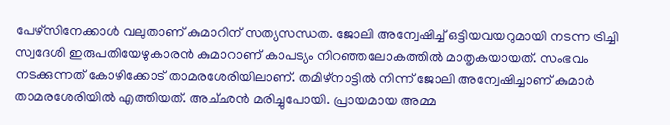പേഴ്സിനേക്കാൾ വലുതാണ് കുമാറിന് സത്യസന്ധത. ജോലി അന്വേഷിച്ച് ഒട്ടിയവയറുമായി നടന്ന ട്രിച്ചി സ്വദേശി ഇരുപതിയേഴുകാരൻ കുമാറാണ് കാപട്യം നിറഞ്ഞലോകത്തിൽ മാതൃകയായത്. സംഭവം നടക്കുന്നത് കോഴിക്കോട് താമരശേരിയിലാണ്. തമിഴ്നാട്ടിൽ നിന്ന് ജോലി അന്വേഷിച്ചാണ് കുമാർ താമരശേരിയിൽ എത്തിയത്. അച്‌ഛൻ മരിച്ചുപോയി. പ്രായമായ അമ്മ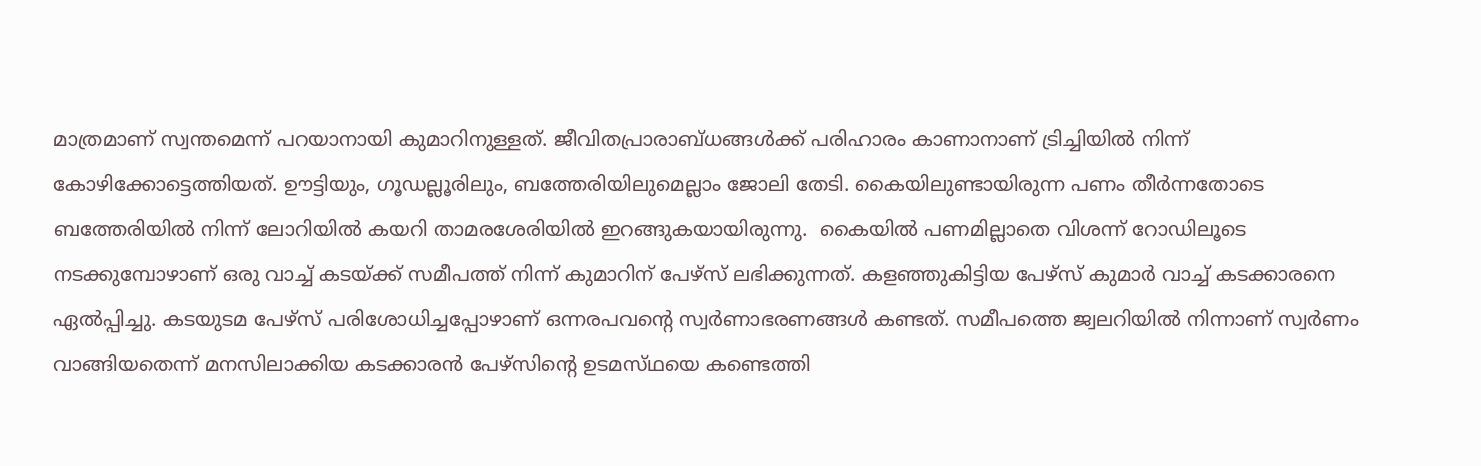മാത്രമാണ് സ്വന്തമെന്ന് പറയാനായി കുമാറിനുള്ളത്. ജീവിതപ്രാരാബ്ധങ്ങൾക്ക് പരിഹാരം കാണാനാണ് ട്രിച്ചിയിൽ നിന്ന് കോഴിക്കോട്ടെത്തിയത്. ഊട്ടിയും, ഗൂഡല്ലൂരിലും, ബത്തേരിയിലുമെല്ലാം ജോലി തേടി. കൈയിലുണ്ടായിരുന്ന പണം തീർന്നതോടെ ബത്തേരിയിൽ നിന്ന് ലോറിയിൽ കയറി താമരശേരിയിൽ ഇറങ്ങുകയായിരുന്നു.  കൈയിൽ പണമില്ലാതെ വിശന്ന് റോഡിലൂടെ നടക്കുമ്പോഴാണ് ഒരു വാച്ച് കടയ്ക്ക് സമീപത്ത് നിന്ന് കുമാറിന് പേഴ്സ് ലഭിക്കുന്നത്. കളഞ്ഞുകിട്ടിയ പേഴ്സ് കുമാർ വാച്ച് കടക്കാരനെ ഏൽപ്പിച്ചു. കടയുടമ പേഴ്സ് പരിശോധിച്ചപ്പോഴാണ് ഒന്നരപവന്റെ സ്വർണാഭരണങ്ങൾ കണ്ടത്. സമീപത്തെ ജ്വലറിയിൽ നിന്നാണ് സ്വർണം വാങ്ങിയതെന്ന് മനസിലാക്കിയ കടക്കാരൻ പേഴ്സിന്റെ ഉടമസ്‌ഥയെ കണ്ടെത്തി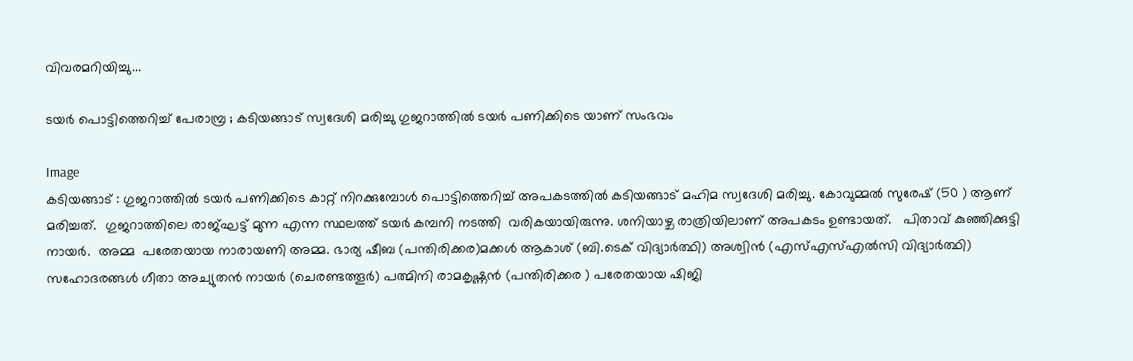വിവരമറിയിച്ചു...

ടയർ പൊട്ടിത്തെറിച്ച് പേരാമ്പ്ര ; കടിയങ്ങാട് സ്വദേശി മരിച്ചു ഗുജറാത്തിൽ ടയർ പണിക്കിടെ യാണ് സംഭവം

Image
കടിയങ്ങാട് : ഗുജറാത്തിൽ ടയർ പണിക്കിടെ കാറ്റ് നിറക്കുമ്പോൾ പൊട്ടിത്തെറിച്ച് അപകടത്തിൽ കടിയങ്ങാട് മഹിമ സ്വദേശി മരിച്ചു. കോവുമ്മൽ സുരേഷ് (50 ) ആണ് മരിച്ചത്.  ഗുജറാത്തിലെ രാജ്ഘട്ട് മുന്ന എന്ന സ്ഥലത്ത് ടയർ കമ്പനി നടത്തി  വരികയായിരുന്നു. ശനിയാഴ്ച രാത്രിയിലാണ് അപകടം ഉണ്ടായത്.   പിതാവ് കുഞ്ഞിക്കുട്ടി നായർ.  അമ്മ  പരേതയായ നാരായണി അമ്മ. ഭാര്യ ഷീബ (പന്തിരിക്കര)മക്കൾ ആകാശ് (ബി.ടെക് വിദ്യാർത്ഥി) അശ്വിൻ (എസ്എസ്എൽസി വിദ്യാർത്ഥി) സഹോദരങ്ങൾ ഗീതാ അച്യുതൻ നായർ (ചെരണ്ടത്തൂർ) പത്മിനി രാമകൃഷ്ണൻ (പന്തിരിക്കര ) പരേതയായ ഷിജി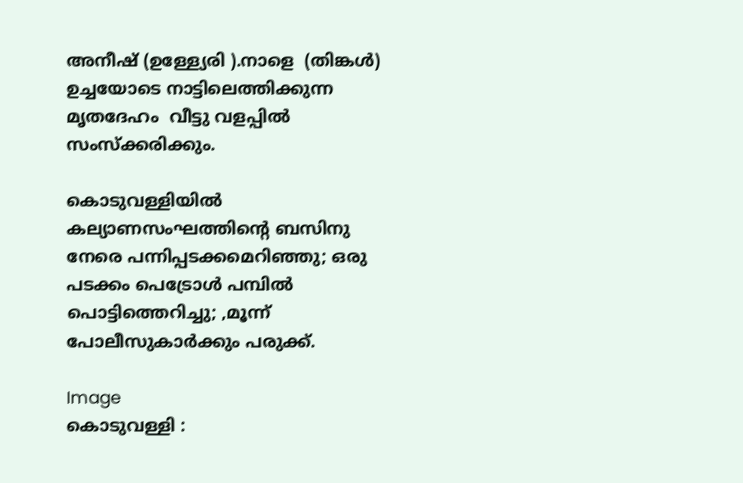അനീഷ് (ഉള്ള്യേരി ).നാളെ  (തിങ്കൾ) ഉച്ചയോടെ നാട്ടിലെത്തിക്കുന്ന മൃതദേഹം  വീട്ടു വളപ്പിൽ സംസ്ക്കരിക്കും.

കൊടുവള്ളിയില്‍ കല്യാണസംഘത്തിന്റെ ബസിനു നേരെ പന്നിപ്പടക്കമെറിഞ്ഞു; ഒരു പടക്കം പെട്രോള്‍ പമ്പില്‍ പൊട്ടിത്തെറിച്ചു; ,മൂന്ന് പോലീസുകാർക്കും പരുക്ക്.

Image
കൊടുവള്ളി :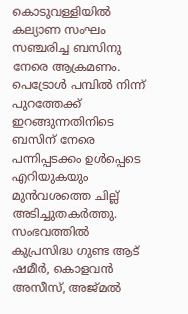കൊടുവള്ളിയില്‍ കല്യാണ സംഘം സഞ്ചരിച്ച ബസിനു നേരെ ആക്രമണം. പെട്രോള്‍ പമ്പില്‍ നിന്ന് പുറത്തേക്ക് ഇറങ്ങുന്നതിനിടെ ബസിന് നേരെ പന്നിപ്പടക്കം ഉള്‍പ്പെടെ എറിയുകയും മുന്‍വശത്തെ ചില്ല് അടിച്ചുതകര്‍ത്തു. സംഭവത്തില്‍ കുപ്രസിദ്ധ ഗുണ്ട ആട് ഷമീർ, കൊളവൻ അസീസ്, അജ്മൽ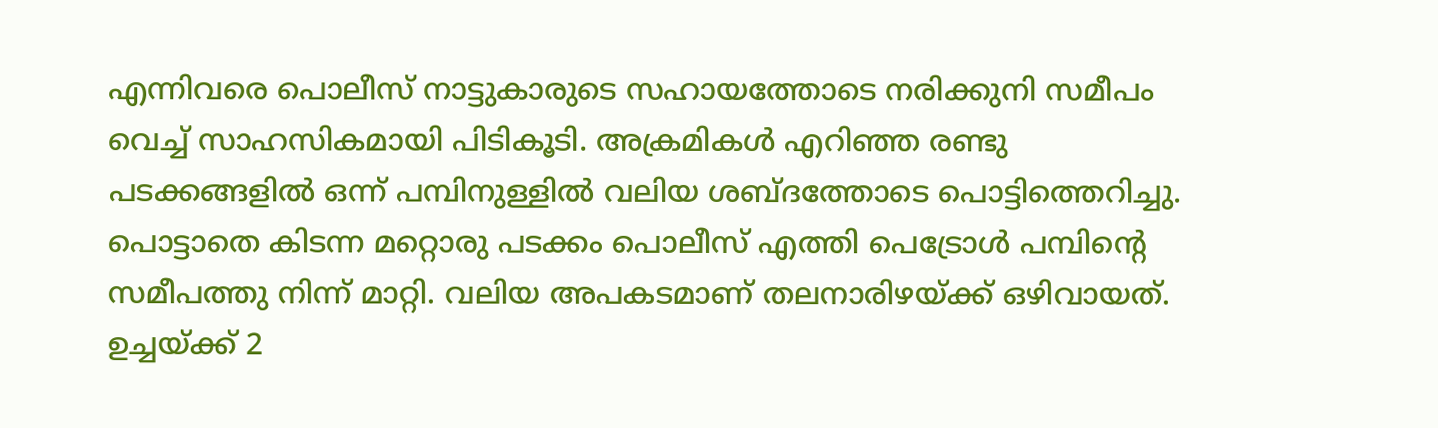എന്നിവരെ പൊലീസ് നാട്ടുകാരുടെ സഹായത്തോടെ നരിക്കുനി സമീപം വെച്ച് സാഹസികമായി പിടികൂടി. അക്രമികള്‍ എറിഞ്ഞ രണ്ടു പടക്കങ്ങളില്‍ ഒന്ന് പമ്പിനുള്ളില്‍ വലിയ ശബ്ദത്തോടെ പൊട്ടിത്തെറിച്ചു. പൊട്ടാതെ കിടന്ന മറ്റൊരു പടക്കം പൊലീസ് എത്തി പെട്രോള്‍ പമ്പിന്റെ സമീപത്തു നിന്ന് മാറ്റി. വലിയ അപകടമാണ് തലനാരിഴയ്ക്ക് ഒഴിവായത്. ഉച്ചയ്ക്ക് 2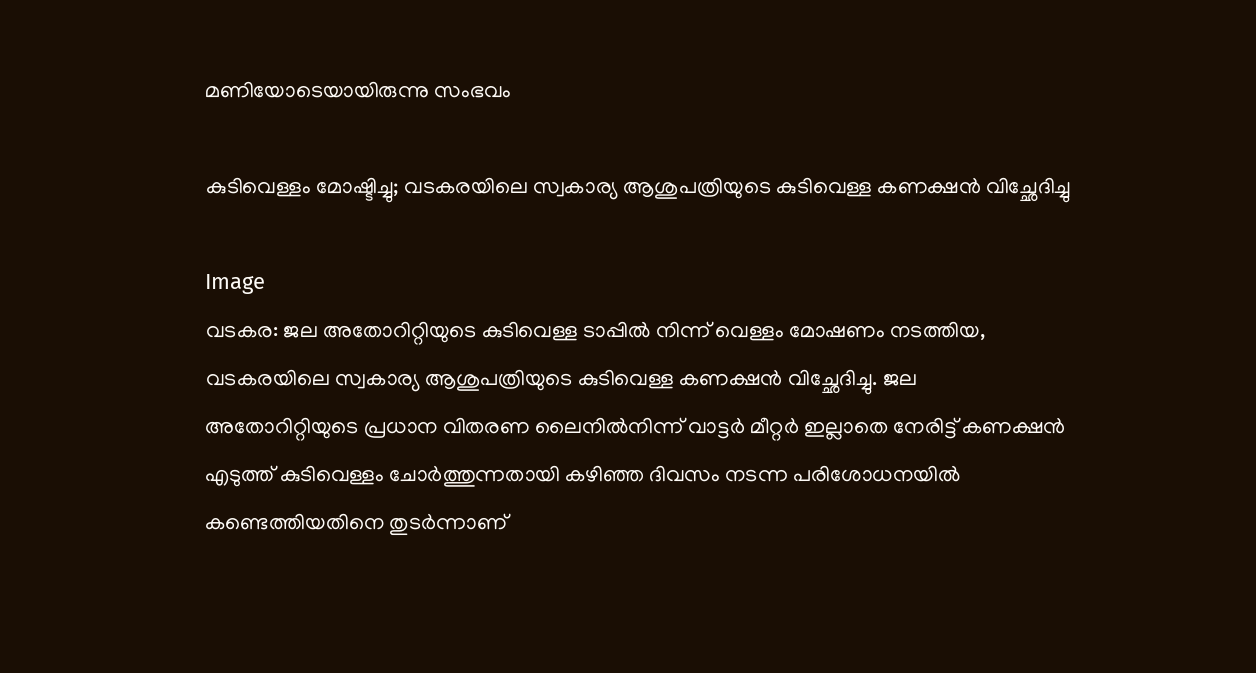മണിയോടെയായിരുന്നു സംഭവം

കുടിവെള്ളം മോഷ്ടിച്ചു; വടകരയിലെ സ്വകാര്യ ആശുപത്രിയുടെ കുടിവെള്ള കണക്ഷൻ വിച്ഛേദിച്ചു

Image
വടകര: ജല അതോറിറ്റിയുടെ കുടിവെള്ള ടാപ്പിൽ നിന്ന് വെള്ളം മോഷണം നടത്തിയ, വടകരയിലെ സ്വകാര്യ ആശുപത്രിയുടെ കുടിവെള്ള കണക്ഷൻ വിച്ഛേദിച്ചു. ജല അതോറിറ്റിയുടെ പ്രധാന വിതരണ ലൈനിൽനിന്ന് വാട്ടർ മീറ്റർ ഇല്ലാതെ നേരിട്ട് കണക്ഷൻ എടുത്ത് കുടിവെള്ളം ചോർത്തുന്നതായി കഴിഞ്ഞ ദിവസം നടന്ന പരിശോധനയിൽ കണ്ടെത്തിയതിനെ തുടർന്നാണ്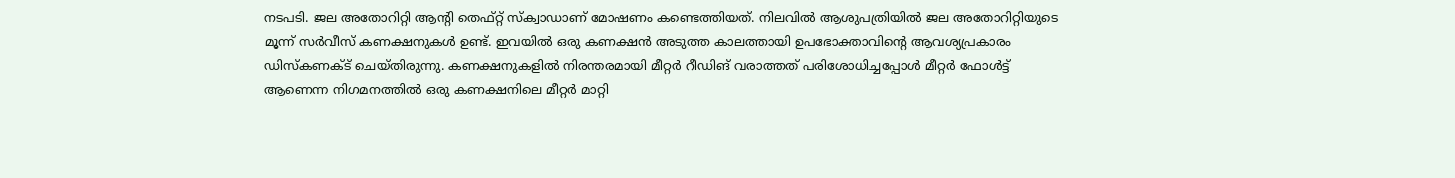നടപടി. ജല അതോറിറ്റി ആന്റി തെഫ്റ്റ് സ്ക്വാഡാണ് മോഷണം കണ്ടെത്തിയത്. നിലവിൽ ആശുപത്രിയിൽ ജല അതോറിറ്റിയുടെ മൂന്ന് സർവീസ് കണക്ഷനുകൾ ഉണ്ട്. ഇവയിൽ ഒരു കണക്ഷൻ അടുത്ത കാലത്തായി ഉപഭോക്താവിന്റെ ആവശ്യപ്രകാരം ഡിസ്കണക്ട് ചെയ്തിരുന്നു. കണക്ഷനുകളിൽ നിരന്തരമായി മീറ്റർ റീഡിങ് വരാത്തത് പരിശോധിച്ചപ്പോൾ മീറ്റർ ഫോൾട്ട് ആണെന്ന നിഗമനത്തിൽ ഒരു കണക്ഷനിലെ മീറ്റർ മാറ്റി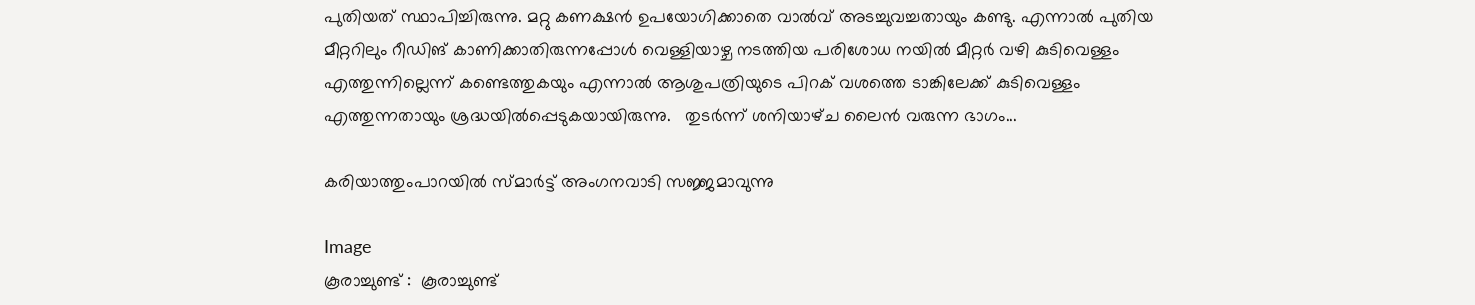പുതിയത് സ്ഥാപിച്ചിരുന്നു. മറ്റു കണക്ഷൻ ഉപയോഗിക്കാതെ വാൽവ് അടച്ചുവച്ചതായും കണ്ടു. എന്നാൽ പുതിയ മീറ്ററിലും റീഡിങ് കാണിക്കാതിരുന്നപ്പോൾ വെള്ളിയാഴ്ച നടത്തിയ പരിശോധ നയിൽ മീറ്റർ വഴി കുടിവെള്ളം എത്തുന്നില്ലെന്ന് കണ്ടെത്തുകയും എന്നാൽ ആശുപത്രിയുടെ പിറക് വശത്തെ ടാങ്കിലേക്ക് കുടിവെള്ളം എത്തുന്നതായും ശ്രദ്ധയിൽപ്പെടുകയായിരുന്നു.   തുടർന്ന് ശനിയാഴ്‌ച ലൈൻ വരുന്ന ഭാഗം...

കരിയാത്തുംപാറയിൽ സ്മാർട്ട് അംഗനവാടി സജ്ജമാവുന്നു

Image
കൂരാച്ചുണ്ട് :  കൂരാച്ചുണ്ട്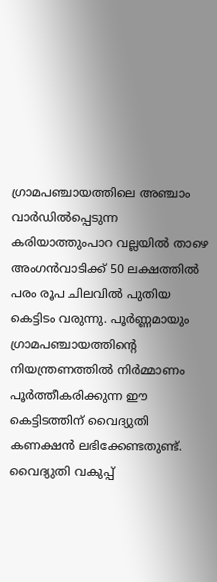ഗ്രാമപഞ്ചായത്തിലെ അഞ്ചാം വാർഡിൽപ്പെടുന്ന കരിയാത്തുംപാറ വല്ലയിൽ താഴെ അംഗൻവാടിക്ക് 50 ലക്ഷത്തിൽ പരം രൂപ ചിലവിൽ പുതിയ കെട്ടിടം വരുന്നു. പൂർണ്ണമായും ഗ്രാമപഞ്ചായത്തിന്റെ നിയന്ത്രണത്തിൽ നിർമ്മാണം പൂർത്തീകരിക്കുന്ന ഈ കെട്ടിടത്തിന് വൈദ്യുതി കണക്ഷൻ ലഭിക്കേണ്ടതുണ്ട്. വൈദ്യുതി വകുപ്പ്‌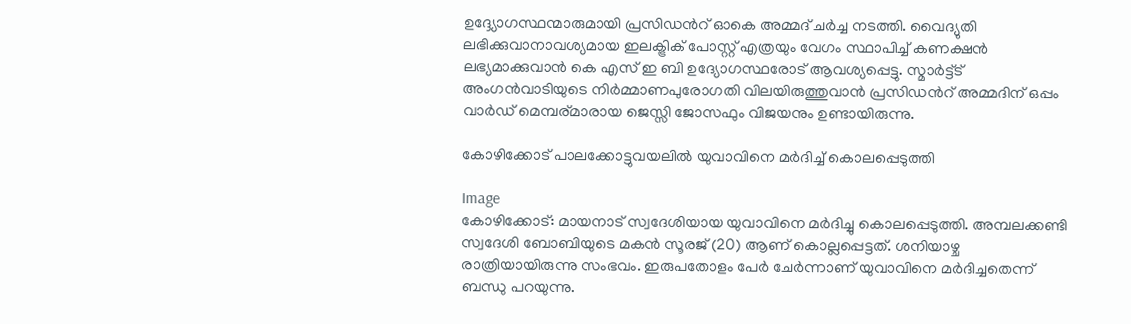ഉദ്ദ്യോഗസ്ഥന്മാരുമായി പ്രസിഡൻറ് ഓകെ അമ്മദ് ചർച്ച നടത്തി. വൈദ്യുതി ലഭിക്കുവാനാവശ്യമായ ഇലക്ട്രിക് പോസ്റ്റ് എത്രയും വേഗം സ്ഥാപിച്ച് കണക്ഷൻ ലഭ്യമാക്കുവാൻ കെ എസ് ഇ ബി ഉദ്യോഗസ്ഥരോട് ആവശ്യപ്പെട്ടു. സ്മാർട്ട്ട് അംഗൻവാടിയുടെ നിർമ്മാണപുരോഗതി വിലയിരുത്തുവാൻ പ്രസിഡൻറ് അമ്മദിന് ഒപ്പം വാർഡ് മെമ്പര്മാരായ ജെസ്സി ജോസഫും വിജയനും ഉണ്ടായിരുന്നു.

കോഴിക്കോട് പാലക്കോട്ടുവയലിൽ യുവാവിനെ മർദിച്ച് കൊലപ്പെടുത്തി

Image
കോഴിക്കോട്: മായനാട് സ്വദേശിയായ യുവാവിനെ മർദിച്ചു കൊലപ്പെടുത്തി. അമ്പലക്കണ്ടി സ്വദേശി ബോബിയുടെ മകൻ സൂരജ് (20) ആണ് കൊല്ലപ്പെട്ടത്. ശനിയാഴ്ച രാത്രിയായിരുന്നു സംഭവം. ഇരുപതോളം പേർ ചേർന്നാണ് യുവാവിനെ മർദിച്ചതെന്ന് ബന്ധു പറയുന്നു.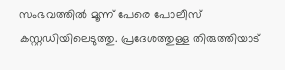സംഭവത്തിൽ മൂന്ന് പേരെ പോലീസ് കസ്റ്റഡിയിലെടുത്തു. പ്രദേശത്തുള്ള തിരുത്തിയാട്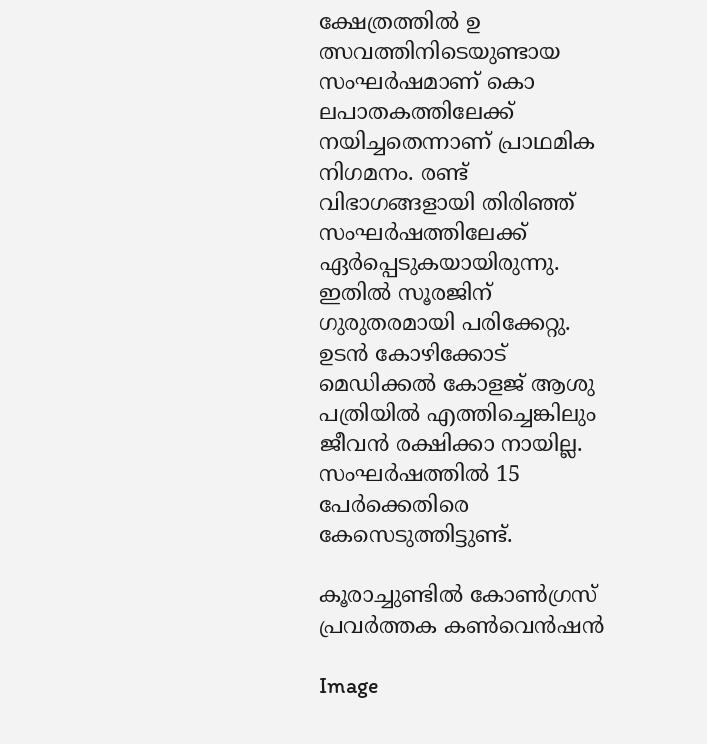ക്ഷേത്രത്തിൽ ഉ ത്സവത്തിനിടെയുണ്ടായ സംഘർഷമാണ് കൊ ലപാതകത്തിലേക്ക് നയിച്ചതെന്നാണ് പ്രാഥമിക നിഗമനം. രണ്ട് വിഭാഗങ്ങളായി തിരിഞ്ഞ് സംഘർഷത്തിലേക്ക് ഏർപ്പെടുകയായിരുന്നു. ഇതിൽ സൂരജിന് ഗുരുതരമായി പരിക്കേറ്റു. ഉടൻ കോഴിക്കോട് മെഡിക്കൽ കോളജ് ആശു പത്രിയിൽ എത്തിച്ചെങ്കിലും ജീവൻ രക്ഷിക്കാ നായില്ല. സംഘർഷത്തിൽ 15 പേർക്കെതിരെ കേസെടുത്തിട്ടുണ്ട്.

കൂരാച്ചുണ്ടിൽ കോൺഗ്രസ്‌ പ്രവർത്തക കൺവെൻഷൻ

Image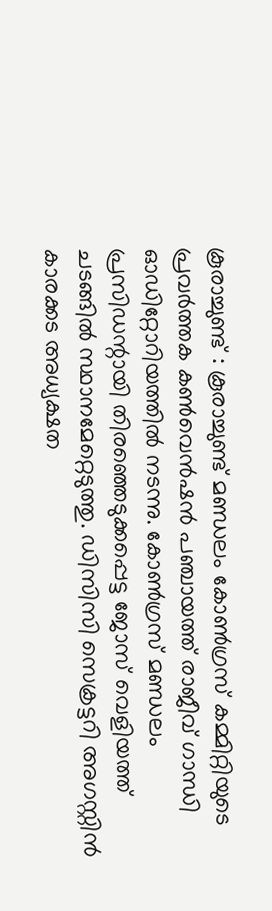കൂരാച്ചുണ്ട് : കൂരാച്ചുണ്ട് മണ്ഡലം കോൺഗ്രസ്‌ കമ്മിറ്റിയുടെ പ്രവർത്തക കൺവെൻഷൻ പഞ്ചായത്ത് രാജീവ് ഗാന്ധി ഓഡിറ്റോറിയത്തിൽ നടന്നു. കോൺഗ്രസ്‌ മണ്ഡലം പ്രസിഡന്റായി തിരഞ്ഞെടുക്കപ്പെട്ട ജോസ് വെളിയത്ത് ചടങ്ങിൽ സ്ഥാനമേറ്റെടുത്തു. ഡിസിസി സെക്രട്ടറി അഗസ്റ്റിൻ കാരക്കട അധ്യക്ഷത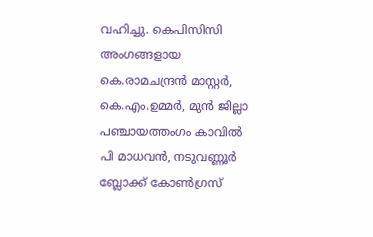വഹിച്ചു. കെപിസിസി അംഗങ്ങളായ കെ.രാമചന്ദ്രൻ മാസ്റ്റർ, കെ.എം.ഉമ്മർ, മുൻ ജില്ലാ പഞ്ചായത്തംഗം കാവിൽ പി മാധവൻ, നടുവണ്ണൂർ ബ്ലോക്ക് കോൺഗ്രസ്‌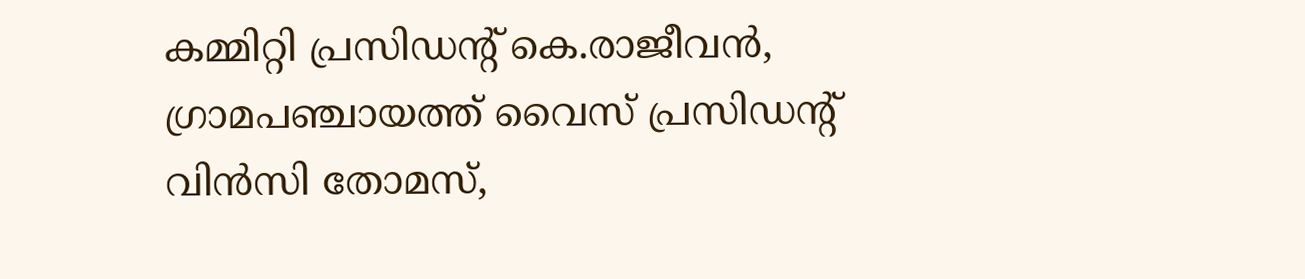കമ്മിറ്റി പ്രസിഡന്റ് കെ.രാജീവൻ, ഗ്രാമപഞ്ചായത്ത് വൈസ് പ്രസിഡന്റ് വിൻസി തോമസ്,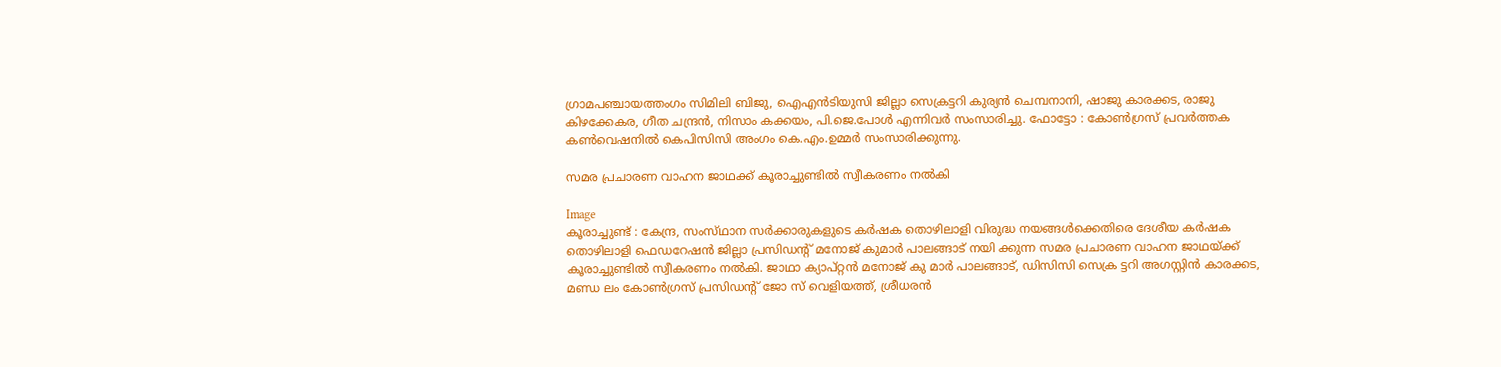ഗ്രാമപഞ്ചായത്തംഗം സിമിലി ബിജു, ഐഎൻടിയുസി ജില്ലാ സെക്രട്ടറി കുര്യൻ ചെമ്പനാനി, ഷാജു കാരക്കട, രാജു കിഴക്കേകര, ഗീത ചന്ദ്രൻ, നിസാം കക്കയം, പി.ജെ.പോൾ എന്നിവർ സംസാരിച്ചു. ഫോട്ടോ : കോൺഗ്രസ്‌ പ്രവർത്തക കൺവെഷനിൽ കെപിസിസി അംഗം കെ.എം.ഉമ്മർ സംസാരിക്കുന്നു.

സമര പ്രചാരണ വാഹന ജാഥക്ക് കൂരാച്ചുണ്ടിൽ സ്വീകരണം നൽകി

Image
കൂരാച്ചുണ്ട് : കേന്ദ്ര, സംസ്‌ഥാന സർക്കാരുകളുടെ കർഷക തൊഴിലാളി വിരുദ്ധ നയങ്ങൾക്കെതിരെ ദേശീയ കർഷക തൊഴിലാളി ഫെഡറേഷൻ ജില്ലാ പ്രസിഡന്റ് മനോജ് കുമാർ പാലങ്ങാട് നയി ക്കുന്ന സമര പ്രചാരണ വാഹന ജാഥയ്ക്ക് കൂരാച്ചുണ്ടിൽ സ്വീകരണം നൽകി. ജാഥാ ക്യാപ്റ്റൻ മനോജ് കു മാർ പാലങ്ങാട്, ഡിസിസി സെക്ര ട്ടറി അഗസ്റ്റിൻ കാരക്കട, മണ്ഡ ലം കോൺഗ്രസ് പ്രസിഡന്റ് ജോ സ് വെളിയത്ത്, ശ്രീധരൻ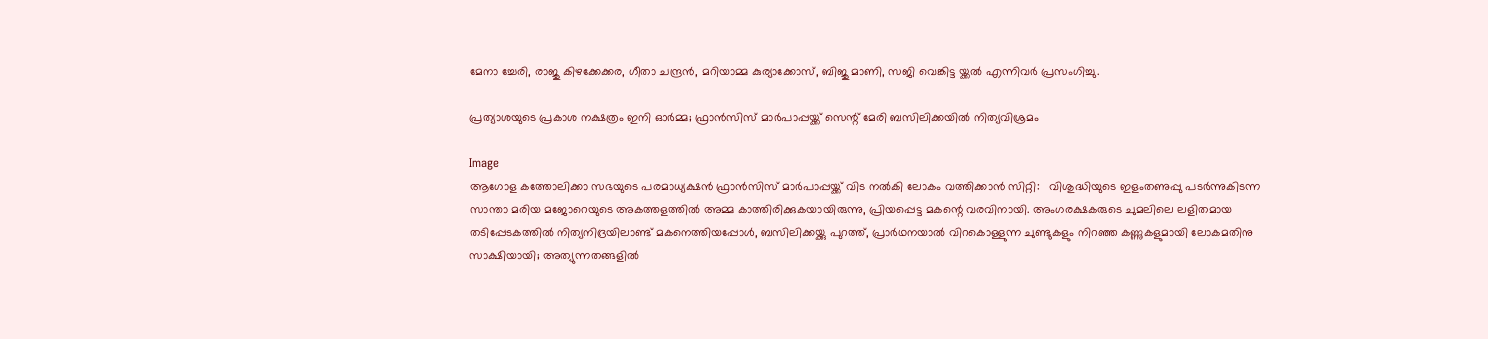മേനാ ച്ചേരി, രാജു കിഴക്കേക്കര, ഗീതാ ചന്ദ്രൻ, മറിയാമ്മ കുര്യാക്കോസ്, ബിജു മാണി, സജി വെങ്കിട്ട യ്ക്കൽ എന്നിവർ പ്രസംഗിച്ചു.

പ്രത്യാശയുടെ പ്രകാശ നക്ഷത്രം ഇനി ഓർമ്മ; ഫ്രാൻസിസ് മാർപാപ്പയ്ക്ക് സെന്റ് മേരി ബസിലിക്കയിൽ നിത്യവിശ്രമം

Image
ആഗോള കത്തോലിക്കാ സഭയുടെ പരമാധ്യക്ഷൻ ഫ്രാൻസിസ് മാർപാപ്പയ്ക്ക് വിട നൽകി ലോകം വത്തിക്കാൻ സിറ്റി:   വിശുദ്ധിയുടെ ഇളംതണുപ്പു പടർന്നുകിടന്ന സാന്താ മരിയ മജോറെയുടെ അകത്തളത്തിൽ അമ്മ കാത്തിരിക്കുകയായിരുന്നു, പ്രിയപ്പെട്ട മകന്റെ വരവിനായി. അംഗരക്ഷകരുടെ ചുമലിലെ ലളിതമായ തടിപ്പേടകത്തിൽ നിത്യനിദ്രയിലാണ്ട് മകനെത്തിയപ്പോൾ, ബസിലിക്കയ്ക്കു പുറത്ത്, പ്രാർഥനയാൽ വിറകൊള്ളുന്ന ചുണ്ടുകളും നിറഞ്ഞ കണ്ണുകളുമായി ലോകമതിനു സാക്ഷിയായി; അത്യുന്നതങ്ങളിൽ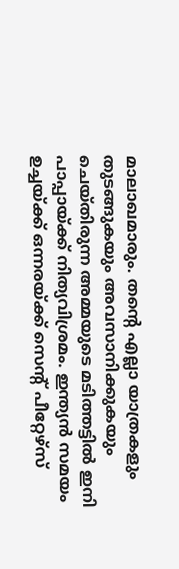മാലാഖമാരും. തന്റെ എല്ലാ യാത്രകളും തുടങ്ങുകയും അവസാനിക്കുകയും ചെയ്തിരുന്ന അമ്മയുടെ മടിത്തട്ടിൽ ഇനി പാപ്പായ്ക്ക് നിത്യവിശ്രമം. ഇന്ത്യൻ സമയം ഉച്ചയ്ക്ക് ഒന്നരയ്ക്ക് സെന്റ് പീറ്റേഴ്സ്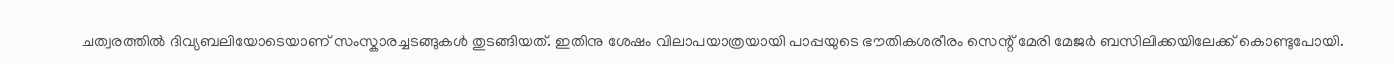ചത്വരത്തിൽ ദിവ്യബലിയോടെയാണ് സംസ്കാരച്ചടങ്ങുകൾ തുടങ്ങിയത്. ഇതിനു ശേഷം വിലാപയാത്രയായി പാപ്പയുടെ ഭൗതികശരീരം സെന്റ് മേരി മേജർ ബസിലിക്കയിലേക്ക് കൊണ്ടുപോയി.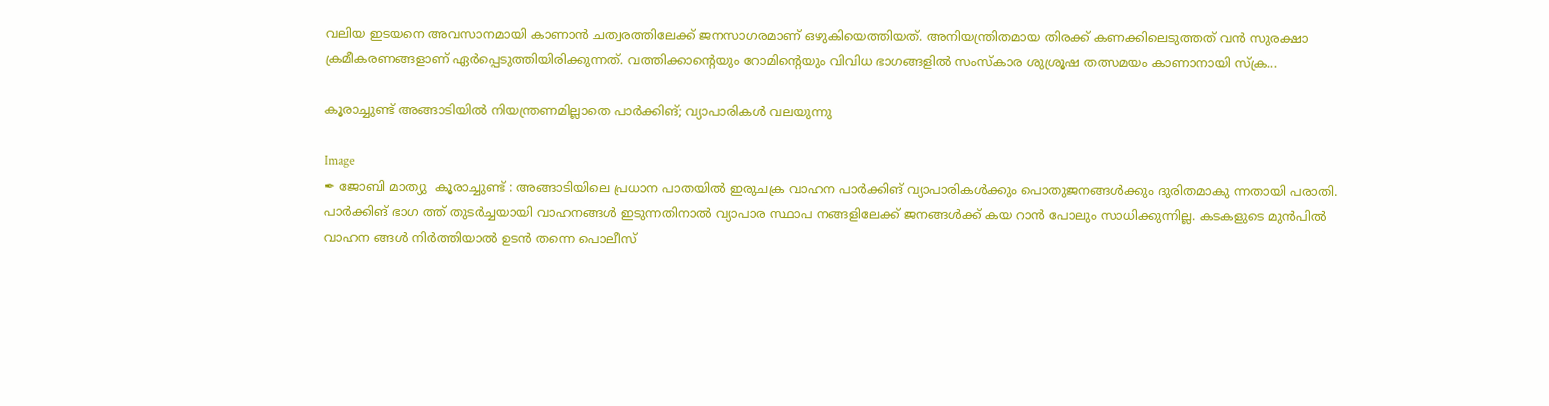വലിയ ഇടയനെ അവസാനമായി കാണാൻ ചത്വരത്തിലേക്ക് ജനസാഗരമാണ് ഒഴുകിയെത്തിയത്. അനിയന്ത്രിതമായ തിരക്ക് കണക്കിലെടുത്തത് വൻ സുരക്ഷാ ക്രമീകരണങ്ങളാണ് ഏർപ്പെടുത്തിയിരിക്കുന്നത്. വത്തിക്കാന്റെയും റോമിന്റെയും വിവിധ ഭാഗങ്ങളിൽ സംസ്‌കാര ശുശ്രൂഷ തത്സമയം കാണാനായി സ്ക്ര...

കൂരാച്ചുണ്ട് അങ്ങാടിയിൽ നിയന്ത്രണമില്ലാതെ പാർക്കിങ്; വ്യാപാരികൾ വലയുന്നു

Image
✒ ജോബി മാത്യു  കൂരാച്ചുണ്ട് : അങ്ങാടിയിലെ പ്രധാന പാതയിൽ ഇരുചക്ര വാഹന പാർക്കിങ് വ്യാപാരികൾക്കും പൊതുജനങ്ങൾക്കും ദുരിതമാകു ന്നതായി പരാതി. പാർക്കിങ് ഭാഗ ത്ത് തുടർച്ചയായി വാഹനങ്ങൾ ഇടുന്നതിനാൽ വ്യാപാര സ്ഥാപ നങ്ങളിലേക്ക് ജനങ്ങൾക്ക് കയ റാൻ പോലും സാധിക്കുന്നില്ല. കടകളുടെ മുൻപിൽ വാഹന ങ്ങൾ നിർത്തിയാൽ ഉടൻ തന്നെ പൊലീസ്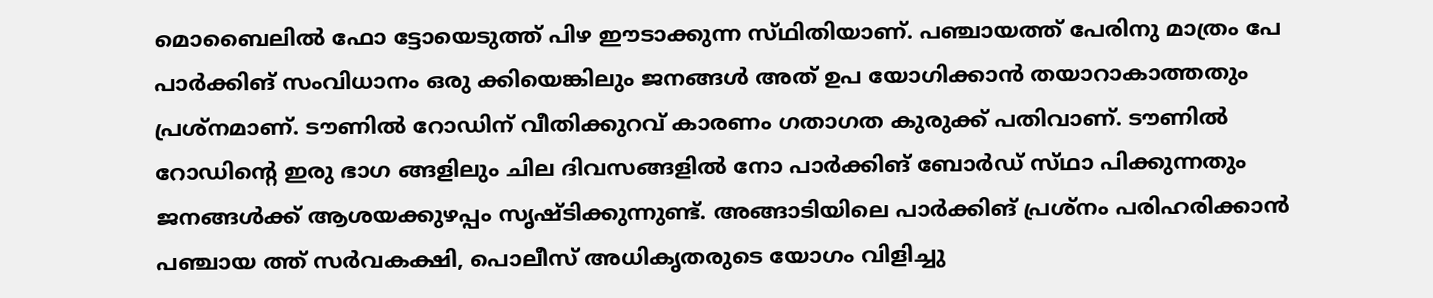മൊബൈലിൽ ഫോ ട്ടോയെടുത്ത് പിഴ ഈടാക്കുന്ന സ്‌ഥിതിയാണ്. പഞ്ചായത്ത് പേരിനു മാത്രം പേ പാർക്കിങ് സംവിധാനം ഒരു ക്കിയെങ്കിലും ജനങ്ങൾ അത് ഉപ യോഗിക്കാൻ തയാറാകാത്തതും പ്രശ്നമാണ്. ടൗണിൽ റോഡിന് വീതിക്കുറവ് കാരണം ഗതാഗത കുരുക്ക് പതിവാണ്. ടൗണിൽ റോഡിന്റെ ഇരു ഭാഗ ങ്ങളിലും ചില ദിവസങ്ങളിൽ നോ പാർക്കിങ് ബോർഡ് സ്‌ഥാ പിക്കുന്നതും ജനങ്ങൾക്ക് ആശയക്കുഴപ്പം സൃഷ്ടിക്കുന്നുണ്ട്. അങ്ങാടിയിലെ പാർക്കിങ് പ്രശ്ന‌ം പരിഹരിക്കാൻ പഞ്ചായ ത്ത് സർവകക്ഷി, പൊലീസ് അധികൃതരുടെ യോഗം വിളിച്ചു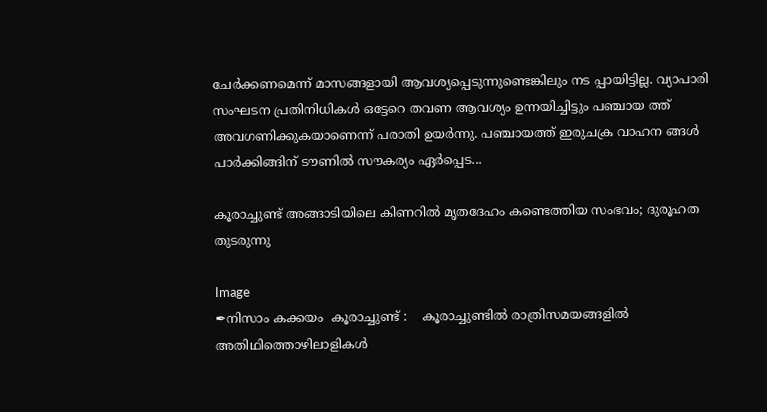ചേർക്കണമെന്ന് മാസങ്ങളായി ആവശ്യപ്പെടുന്നുണ്ടെങ്കിലും നട പ്പായിട്ടില്ല. വ്യാപാരി സംഘടന പ്രതിനിധികൾ ഒട്ടേറെ തവണ ആവശ്യം ഉന്നയിച്ചിട്ടും പഞ്ചായ ത്ത് അവഗണിക്കുകയാണെന്ന് പരാതി ഉയർന്നു. പഞ്ചായത്ത് ഇരുചക്ര വാഹന ങ്ങൾ പാർക്കിങ്ങിന് ടൗണിൽ സൗകര്യം ഏർപ്പെട...

കൂരാച്ചുണ്ട് അങ്ങാടിയിലെ കിണറിൽ മൃതദേഹം കണ്ടെത്തിയ സംഭവം; ദുരൂഹത തുടരുന്നു

Image
✒നിസാം കക്കയം  കൂരാച്ചുണ്ട് :    കൂരാച്ചുണ്ടിൽ രാത്രിസമയങ്ങളിൽ അതിഥിത്തൊഴിലാളികൾ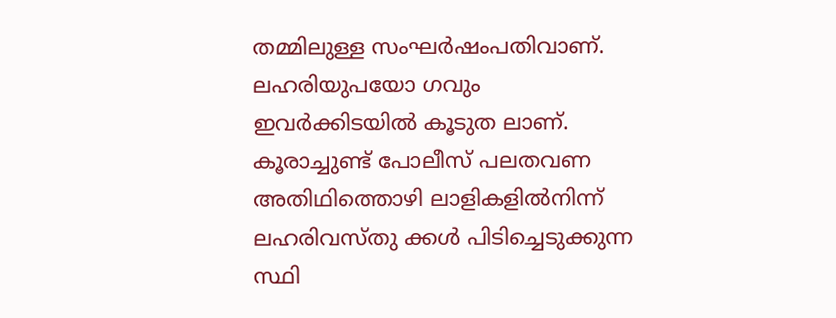തമ്മിലുള്ള സംഘർഷംപതിവാണ്. ലഹരിയുപയോ ഗവും ഇവർക്കിടയിൽ കൂടുത ലാണ്. കൂരാച്ചുണ്ട് പോലീസ് പലതവണ അതിഥിത്തൊഴി ലാളികളിൽനിന്ന് ലഹരിവസ്തു ക്കൾ പിടിച്ചെടുക്കുന്ന സ്ഥി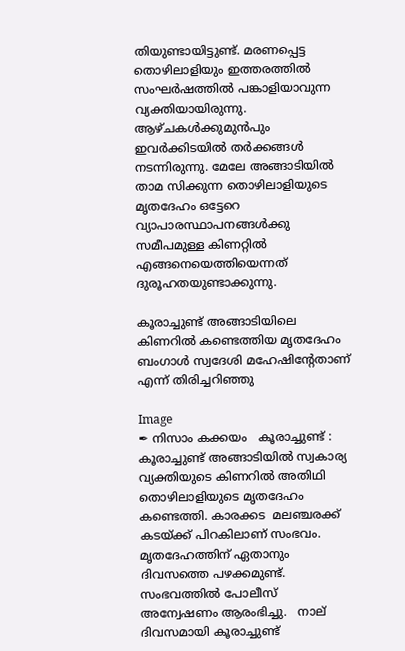തിയുണ്ടായിട്ടുണ്ട്. മരണപ്പെട്ട തൊഴിലാളിയും ഇത്തരത്തിൽ സംഘർഷത്തിൽ പങ്കാളിയാവുന്ന വ്യക്തിയായിരുന്നു. ആഴ്ചകൾക്കുമുൻപും ഇവർക്കിടയിൽ തർക്കങ്ങൾ നടന്നിരുന്നു. മേലേ അങ്ങാടിയിൽ താമ സിക്കുന്ന തൊഴിലാളിയുടെ മൃതദേഹം ഒട്ടേറെ വ്യാപാരസ്ഥാപനങ്ങൾക്കു സമീപമുള്ള കിണറ്റിൽ എങ്ങനെയെത്തിയെന്നത് ദുരൂഹതയുണ്ടാക്കുന്നു.

കൂരാച്ചുണ്ട് അങ്ങാടിയിലെ കിണറിൽ കണ്ടെത്തിയ മൃതദേഹം ബംഗാൾ സ്വദേശി മഹേഷിൻ്റേതാണ് എന്ന് തിരിച്ചറിഞ്ഞു

Image
✒ നിസാം കക്കയം   കൂരാച്ചുണ്ട് : കൂരാച്ചുണ്ട് അങ്ങാടിയിൽ സ്വകാര്യ വ്യക്തിയുടെ കിണറിൽ അതിഥി തൊഴിലാളിയുടെ മൃതദേഹം കണ്ടെത്തി. കാരക്കട  മലഞ്ചരക്ക് കടയ്ക്ക് പിറകിലാണ് സംഭവം. മൃതദേഹത്തിന് ഏതാനും ദിവസത്തെ പഴക്കമുണ്ട്. സംഭവത്തിൽ പോലീസ് അന്വേഷണം ആരംഭിച്ചു.   നാല് ദിവസമായി കൂരാച്ചുണ്ട്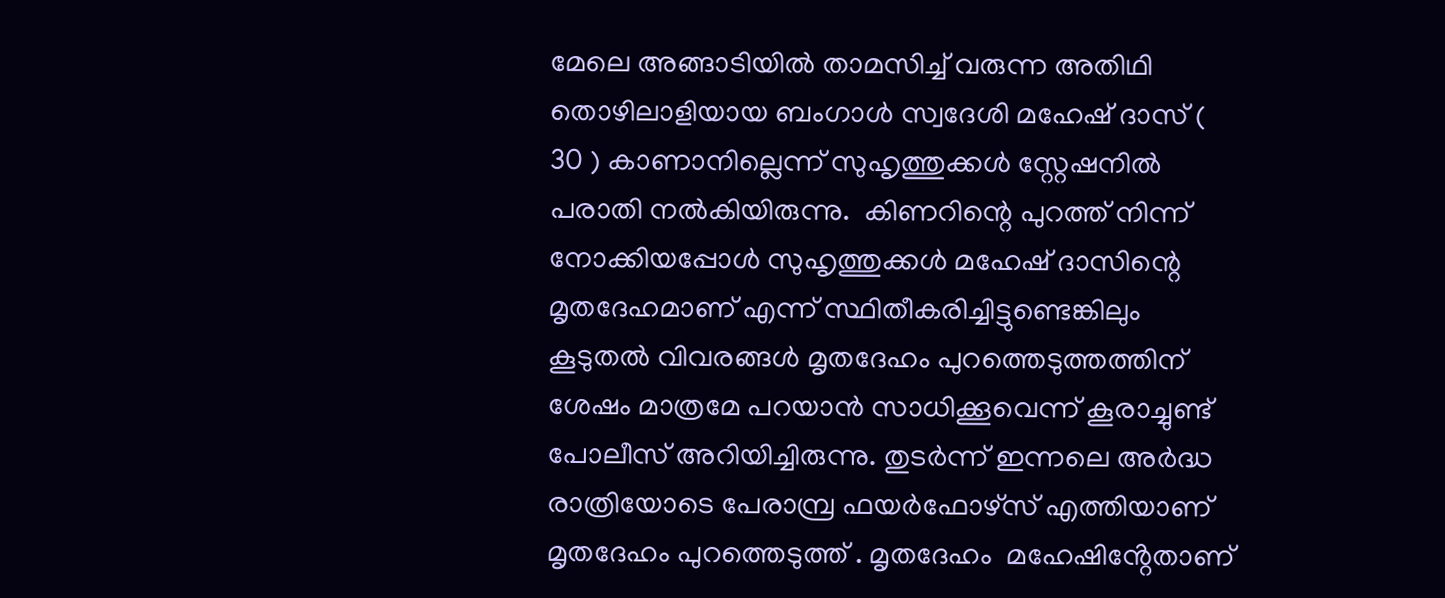മേലെ അങ്ങാടിയിൽ താമസിച്ച് വരുന്ന അതിഥി തൊഴിലാളിയായ ബംഗാൾ സ്വദേശി മഹേഷ്‌ ദാസ് ( 30 ) കാണാനില്ലെന്ന് സുഹൃത്തുക്കൾ സ്റ്റേഷനിൽ പരാതി നൽകിയിരുന്നു.  കിണറിന്റെ പുറത്ത് നിന്ന് നോക്കിയപ്പോൾ സുഹൃത്തുക്കൾ മഹേഷ്‌ ദാസിന്റെ മൃതദേഹമാണ് എന്ന് സ്ഥിതീകരിച്ചിട്ടുണ്ടെങ്കിലും കൂടുതൽ വിവരങ്ങൾ മൃതദേഹം പുറത്തെടുത്തത്തിന് ശേഷം മാത്രമേ പറയാൻ സാധിക്കൂവെന്ന് കൂരാച്ചുണ്ട് പോലീസ് അറിയിച്ചിരുന്നു. തുടർന്ന് ഇന്നലെ അർദ്ധ രാത്രിയോടെ പേരാമ്പ്ര ഫയർഫോഴ്സ് എത്തിയാണ് മൃതദേഹം പുറത്തെടുത്ത് . മൃതദേഹം  മഹേഷിൻ്റേതാണ്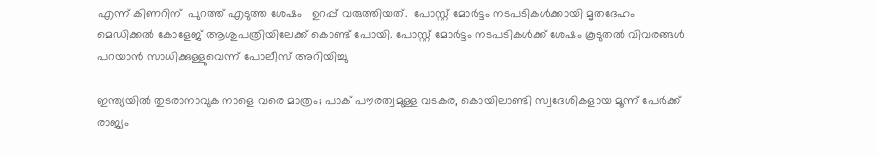എന്ന് കിണറിന്  പുറത്ത് എടുത്ത ശേഷം   ഉറപ്പ് വരുത്തിയത്.  പോസ്റ്റ്‌ മോർട്ടം നടപടികൾക്കായി മൃതദേഹം മെഡിക്കൽ കോളേജ് ആശുപത്രിയിലേക്ക് കൊണ്ട് പോയി. പോസ്റ്റ്‌ മോർട്ടം നടപടികൾക്ക് ശേഷം കൂടുതൽ വിവരങ്ങൾ പറയാൻ സാധിക്കുള്ളുവെന്ന് പോലീസ് അറിയിച്ചു

ഇന്ത്യയിൽ തുടരാനാവുക നാളെ വരെ മാത്രം; പാക് പൗരത്വമുള്ള വടകര, കൊയിലാണ്ടി സ്വദേശികളായ മൂന്ന് പേർക്ക് രാജ്യം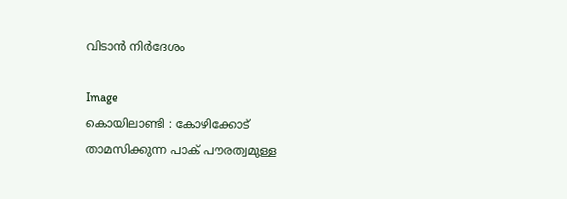വിടാൻ നിർദേശം

Image
കൊയിലാണ്ടി : കോഴിക്കോട് താമസിക്കുന്ന പാക് പൗരത്വമുള്ള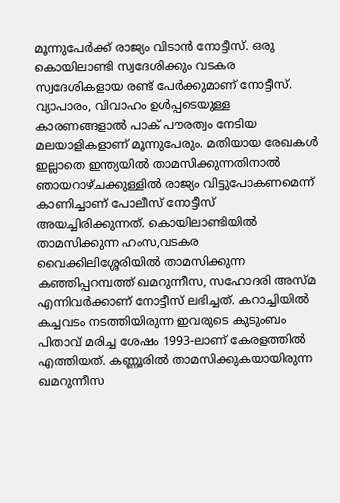മൂന്നുപേർക്ക് രാജ്യം വിടാൻ നോട്ടീസ്. ഒരു കൊയിലാണ്ടി സ്വദേശിക്കും വടകര സ്വദേശികളായ രണ്ട് പേർക്കുമാണ് നോട്ടീസ്. വ്യാപാരം, വിവാഹം ഉൾപ്പടെയുള്ള കാരണങ്ങളാൽ പാക് പൗരത്വം നേടിയ മലയാളികളാണ് മൂന്നുപേരും. മതിയായ രേഖകൾ ഇല്ലാതെ ഇന്ത്യയിൽ താമസിക്കുന്നതിനാൽ ഞായറാഴ്ചക്കുള്ളിൽ രാജ്യം വിട്ടുപോകണമെന്ന് കാണിച്ചാണ് പോലീസ് നോട്ടീസ് അയച്ചിരിക്കുന്നത്. കൊയിലാണ്ടിയിൽ താമസിക്കുന്ന ഹംസ,വടകര വൈക്കിലിശ്ശേരിയിൽ താമസിക്കുന്ന കഞ്ഞിപ്പറമ്പത്ത് ഖമറുന്നീസ, സഹോദരി അസ്‌മ എന്നിവർക്കാണ് നോട്ടീസ് ലഭിച്ചത്. കറാച്ചിയിൽ കച്ചവടം നടത്തിയിരുന്ന ഇവരുടെ കുടുംബം പിതാവ് മരിച്ച ശേഷം 1993-ലാണ് കേരളത്തിൽ എത്തിയത്. കണ്ണൂരിൽ താമസിക്കുകയായിരുന്ന ഖമറുന്നീസ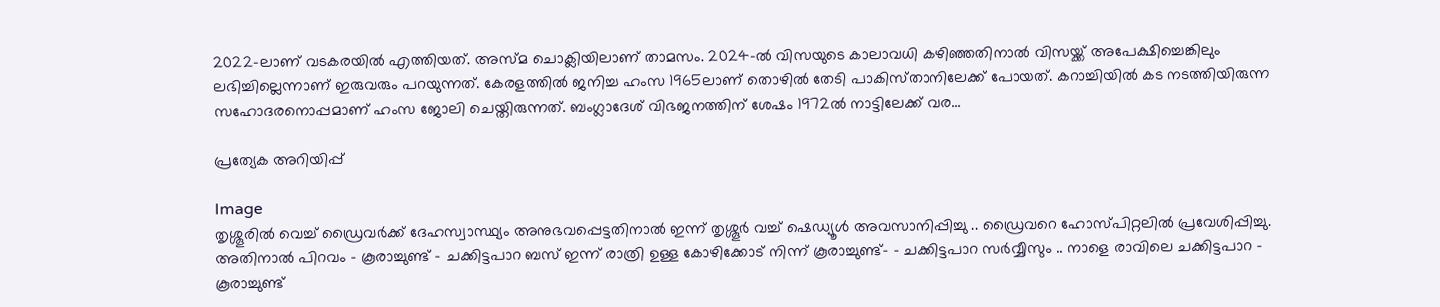2022-ലാണ് വടകരയിൽ എത്തിയത്. അസ്‌മ ചൊക്ലിയിലാണ് താമസം. 2024-ൽ വിസയുടെ കാലാവധി കഴിഞ്ഞതിനാൽ വിസയ്ക്ക് അപേക്ഷിച്ചെങ്കിലും ലഭിച്ചില്ലെന്നാണ് ഇരുവരും പറയുന്നത്. കേരളത്തിൽ ജനിച്ച ഹംസ 1965ലാണ് തൊഴിൽ തേടി പാകിസ്‌താനിലേക്ക് പോയത്. കറാച്ചിയിൽ കട നടത്തിയിരുന്ന സഹോദരനൊപ്പമാണ് ഹംസ ജോലി ചെയ്തിരുന്നത്. ബംഗ്ലാദേശ് വിഭജനത്തിന് ശേഷം 1972ൽ നാട്ടിലേക്ക് വര...

പ്രത്യേക അറിയിപ്പ്

Image
തൃശ്ശൂരിൽ വെച്ച് ഡ്രൈവർക്ക് ദേഹസ്വാസ്ഥ്യം അനുഭവപ്പെട്ടതിനാൽ ഇന്ന് തൃശ്ശൂർ വച്ച് ഷെഡ്യൂൾ അവസാനിപ്പിച്ചു .. ഡ്രൈവറെ ഹോസ്പിറ്റലിൽ പ്രവേശിപ്പിച്ചു. അതിനാൽ പിറവം - കൂരാച്ചുണ്ട് - ചക്കിട്ടപാറ ബസ് ഇന്ന് രാത്രി ഉള്ള കോഴിക്കോട് നിന്ന് കൂരാച്ചുണ്ട്- - ചക്കിട്ടപാറ സർവ്വീസും .. നാളെ രാവിലെ ചക്കിട്ടപാറ - കൂരാച്ചുണ്ട്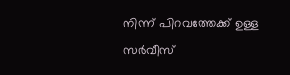നിന്ന് പിറവത്തേക്ക് ഉള്ള സർവീസ്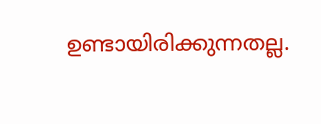ഉണ്ടായിരിക്കുന്നതല്ല.